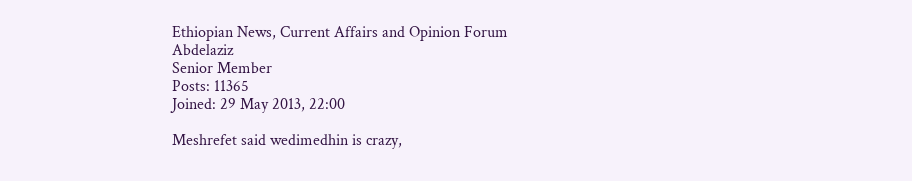Ethiopian News, Current Affairs and Opinion Forum
Abdelaziz
Senior Member
Posts: 11365
Joined: 29 May 2013, 22:00

Meshrefet said wedimedhin is crazy,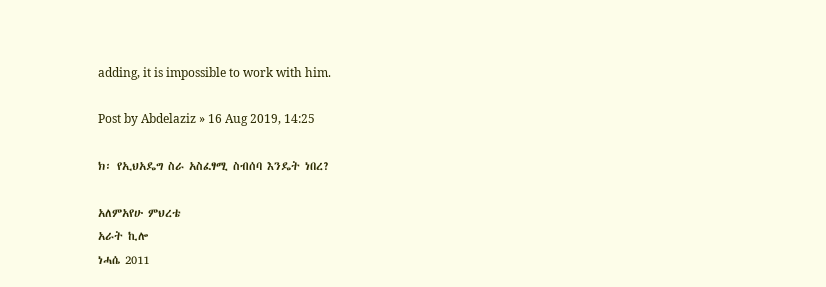adding, it is impossible to work with him.

Post by Abdelaziz » 16 Aug 2019, 14:25

ክ፡ የኢህአዴግ ስራ አስፈፃሚ ስብሰባ እንዴት ነበረ?

አለምአየሁ ምህረቴ
አራት ኪሎ
ነሓሴ 2011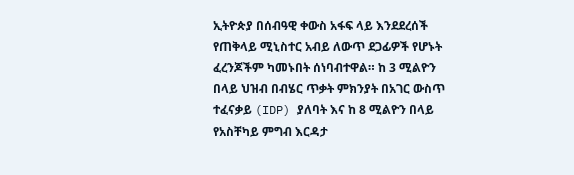ኢትዮጵያ በሰብዓዊ ቀውስ አፋፍ ላይ እንደደረሰች የጠቅላይ ሚኒስተር አብይ ለውጥ ደጋፊዎች የሆኑት ፈረንጆችም ካመኑበት ሰነባብተዋል። ከ 3 ሚልዮን በላይ ህዝብ በብሄር ጥቃት ምክንያት በአገር ውስጥ ተፈናቃይ (IDP) ያለባት እና ከ 8 ሚልዮን በላይ የአስቸካይ ምግብ እርዳታ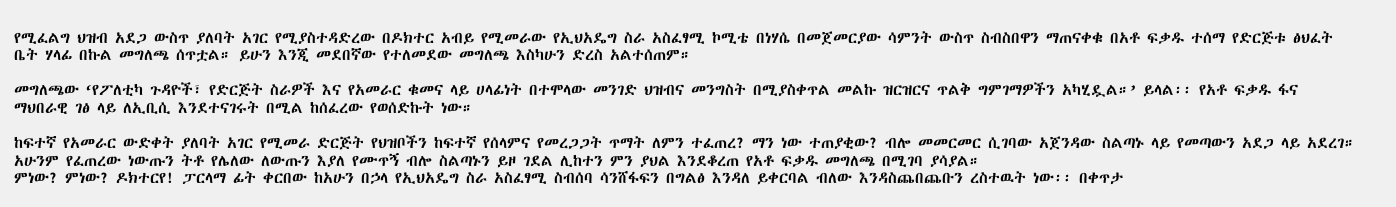የሚፈልግ ህዝብ አደጋ ውስጥ ያለባት አገር የሚያስተዳድረው በዶክተር አብይ የሚመራው የኢህአዴግ ስራ አስፈፃሚ ኮሚቴ በነሃሴ በመጀመርያው ሳምንት ውስጥ ስብስበዋን ማጠናቀቁ በአቶ ፍቃዱ ተሰማ የድርጅቱ ፅህፈት ቤት ሃላፊ በኩል መግለጫ ሰጥቷል። ይሁን እንጂ መደበኛው የተለመደው መግለጫ እስካሁን ድረስ አልተሰጠም።

መግለጫው ‘የፖለቲካ ጉዳዮች፣ የድርጅት ስራዎች እና የአመራር ቁመና ላይ ሀላፊነት በተሞላው መንገድ ህዝብና መንግስት በሚያስቀጥል መልኩ ዝርዝርና ጥልቅ ግምገማዎችን አካሂዷል።’ ይላል፡፡ የአቶ ፍቃዱ ፋና ማህበራዊ ገፅ ላይ ለኢቢሲ እንደተናገሩት በሚል ከሰፈረው የወሰድኩት ነው።

ከፍተኛ የአመራር ውድቀት ያለባት አገር የሚመራ ድርጅት የህዝቦችን ከፍተኛ የሰላምና የመረጋጋት ጥማት ለምን ተፈጠረ? ማን ነው ተጠያቂው? ብሎ መመርመር ሲገባው አጀንዳው ስልጣኑ ላይ የመጣውን አደጋ ላይ አደረገ። አሁንም የፈጠረው ነውጡን ትቶ የሌለው ለውጡን እያለ የሙጥኝ ብሎ ስልጣኑን ይዞ ገደል ሊከተን ምን ያህል እንደቆረጠ የአቶ ፍቃዱ መግለጫ በሚገባ ያሳያል።
ምነው? ምነው? ዶክተርየ! ፓርላማ ፊት ቀርበው ከአሁን በኃላ የኢህአዴግ ስራ አስፈፃሚ ስብሰባ ሳንሸፋፍን በግልፅ እንዳለ ይቀርባል ብለው እንዳስጨበጨቡን ረስተዉት ነው፡፡ በቀጥታ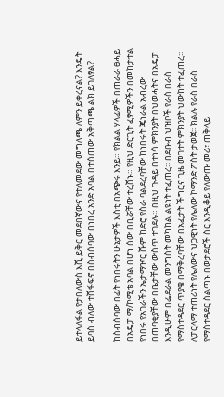ይተላለፋል የታበለውስ እሺ ይቅር መደበኛውና የተለመደው መግለጫ ለምን ይቀረናል? እንዴት ይባስ ብለው ተሸፋፍኖ በስብሰባው በነበረ አንድ አባል በተሰጠው አቅጣጫ ልክ ይገለፃል?

ከስብሰባው በፊት የነበሩትን ሁኔታዎች እስቲ በአጭሩ እንይ። የክልል ሃላፊዎች በጠራራ ፀሓይ በአዴፓ ማ/ኮሚቴ አባል በሆነ ሰው በቢሯቸው ተረሸኑ። የዚህ ድርጊት ፈፃሚዎችን በመከታተል የነበሩ የአገራችን ኤታማዦር ሹም ከድሮ የስራ ባልደረባቸው ከነበሩት ጄነራል አብረው በጠባቂያቸው በቤታቸው ውስጥ ተገደሉ። በዚህ ጉዳይ በተነሳ ምክንያት በህወሓትና በአዴፓ እንዲሁም በፌደራል መንግስት መካከል ልዩነት ተፈጠረ፡፡ በደቡብ ህዝቦች የራስ በራስ የማስተዳደር ጥያቄ በማቅረባቸው በአፈታት ችግርና ጊዜ መገተት ምክንያት ህውከት ተፈጠረ፡፡ ለፓርላማ ተጠሪነት የሌለውና ህጋዊነት የሌለው ኮማንድ ፖስት ታወጀ፡፡ ክልሉ የራስ በራስ የማስተዳደር ስልጣኑ በወታደሮች ስር እንዲቆይ የለውጡ መሪ፣ ጠቅላይ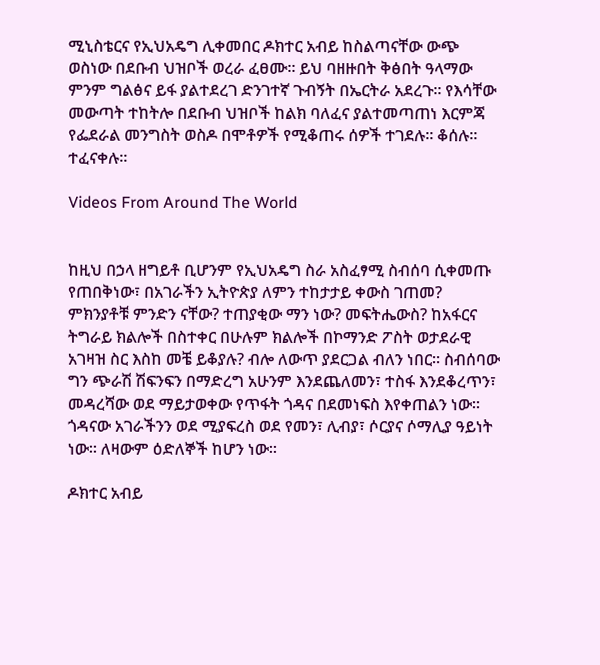ሚኒስቴርና የኢህአዴግ ሊቀመበር ዶክተር አብይ ከስልጣናቸው ውጭ ወስነው በደቡብ ህዝቦች ወረራ ፈፀሙ። ይህ ባዘዙበት ቅፅበት ዓላማው ምንም ግልፅና ይፋ ያልተደረገ ድንገተኛ ጉብኝት በኤርትራ አደረጉ። የእሳቸው መውጣት ተከትሎ በደቡብ ህዝቦች ከልክ ባለፈና ያልተመጣጠነ እርምጃ የፌደራል መንግስት ወስዶ በሞቶዎች የሚቆጠሩ ሰዎች ተገደሉ። ቆሰሉ። ተፈናቀሉ።

Videos From Around The World


ከዚህ በኃላ ዘግይቶ ቢሆንም የኢህአዴግ ስራ አስፈፃሚ ስብሰባ ሲቀመጡ የጠበቅነው፣ በአገራችን ኢትዮጵያ ለምን ተከታታይ ቀውስ ገጠመ? ምክንያቶቹ ምንድን ናቸው? ተጠያቂው ማን ነው? መፍትሔውስ? ከአፋርና ትግራይ ክልሎች በስተቀር በሁሉም ክልሎች በኮማንድ ፖስት ወታደራዊ አገዛዝ ስር እስከ መቼ ይቆያሉ? ብሎ ለውጥ ያደርጋል ብለን ነበር። ስብሰባው ግን ጭራሽ ሽፍንፍን በማድረግ አሁንም እንደጨለመን፣ ተስፋ እንደቆረጥን፣ መዳረሻው ወደ ማይታወቀው የጥፋት ጎዳና በደመነፍስ እየቀጠልን ነው። ጎዳናው አገራችንን ወደ ሚያፍረስ ወደ የመን፣ ሊብያ፣ ሶርያና ሶማሊያ ዓይነት ነው። ለዛውም ዕድለኞች ከሆን ነው።

ዶክተር አብይ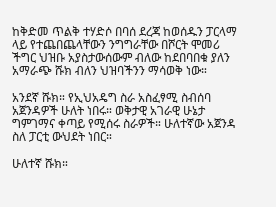ከቅድመ ጥልቅ ተሃድሶ በባሰ ደረጃ ከወሰዱን ፓርላማ ላይ የተጨበጨላቸውን ንግግራቸው በሾርት ሞመሪ ችግር ህዝቡ አያስታውሰውም ብለው ከደበባበቁ ያለን አማራጭ ሹክ ብለን ህዝባችንን ማሳወቅ ነው።

አንደኛ ሹክ። የኢህአዴግ ስራ አስፈፃሚ ስብሰባ አጀንዳዎች ሁለት ነበሩ። ወቅታዊ አገራዊ ሁኔታ ግምገማና ቀጣይ የሚሰሩ ስራዎች። ሁለተኛው አጀንዳ ስለ ፓርቲ ውህደት ነበር።

ሁለተኛ ሹክ።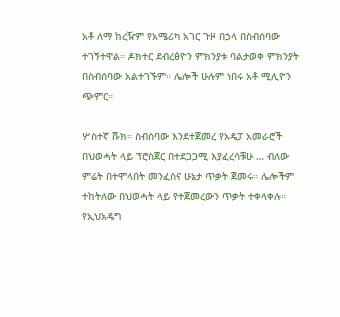አቶ ለማ ከረዥም የአሜሪካ አገር ጉዞ በኃላ በስብሰባው ተገኝተዋል። ዶክተር ደብረፅዮን ምክንያቱ ባልታወቀ ምክንያት በስብሰባው አልተገኙም። ሌሎች ሁሉም ነበሩ አቶ ሚሊዮን ጭምር።

ሦስተኛ ሹክ። ስብሰባው እንደተጀመረ የአዴፓ አመራሮች በህወሓት ላይ ፕሮስጀር በተደጋጋሚ እያፈረሳቹሁ … ብለው ምሬት በተሞላበት መንፈስና ሁኔታ ጥቃት ጀመሩ። ሌሎችም ተከትለው በህወሓት ላይ የተጀመረውን ጥቃት ተቀላቀሉ። የኢህአዴግ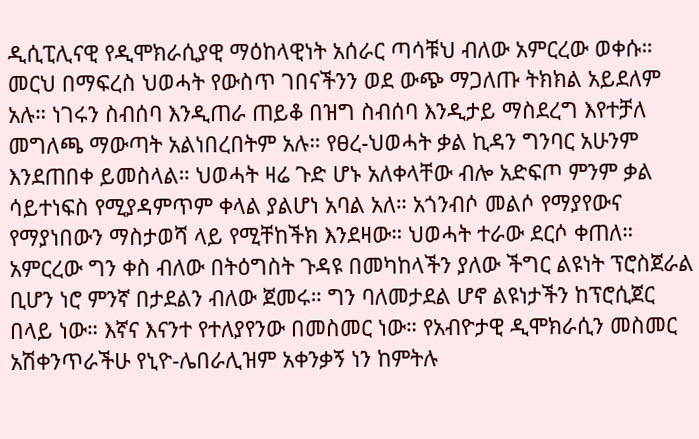ዲሲፒሊናዊ የዲሞክራሲያዊ ማዕከላዊነት አሰራር ጣሳቹህ ብለው አምርረው ወቀሱ። መርህ በማፍረስ ህወሓት የውስጥ ገበናችንን ወደ ውጭ ማጋለጡ ትክክል አይደለም አሉ። ነገሩን ስብሰባ እንዲጠራ ጠይቆ በዝግ ስብሰባ እንዲታይ ማስደረግ እየተቻለ መግለጫ ማውጣት አልነበረበትም አሉ። የፀረ-ህወሓት ቃል ኪዳን ግንባር አሁንም እንደጠበቀ ይመስላል። ህወሓት ዛሬ ጉድ ሆኑ አለቀላቸው ብሎ አድፍጦ ምንም ቃል ሳይተነፍስ የሚያዳምጥም ቀላል ያልሆነ አባል አለ። አጎንብሶ መልሶ የማያየውና የማያነበውን ማስታወሻ ላይ የሚቸከችክ እንደዛው። ህወሓት ተራው ደርሶ ቀጠለ። አምርረው ግን ቀስ ብለው በትዕግስት ጉዳዩ በመካከላችን ያለው ችግር ልዩነት ፕሮስጀራል ቢሆን ነሮ ምንኛ በታደልን ብለው ጀመሩ። ግን ባለመታደል ሆኖ ልዩነታችን ከፕሮሲጀር በላይ ነው። እኛና እናንተ የተለያየንው በመስመር ነው። የአብዮታዊ ዲሞክራሲን መስመር አሽቀንጥራችሁ የኒዮ-ሌበራሊዝም አቀንቃኝ ነን ከምትሉ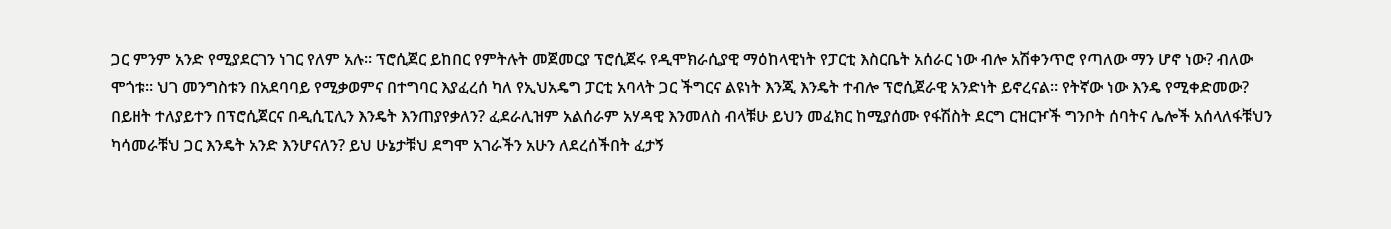ጋር ምንም አንድ የሚያደርገን ነገር የለም አሉ። ፕሮሲጀር ይከበር የምትሉት መጀመርያ ፕሮሲጀሩ የዲሞክራሲያዊ ማዕከላዊነት የፓርቲ እስርቤት አሰራር ነው ብሎ አሽቀንጥሮ የጣለው ማን ሆኖ ነው? ብለው ሞጎቱ። ህገ መንግስቱን በአደባባይ የሚቃወምና በተግባር እያፈረሰ ካለ የኢህአዴግ ፓርቲ አባላት ጋር ችግርና ልዩነት እንጂ እንዴት ተብሎ ፕሮሲጀራዊ አንድነት ይኖረናል። የትኛው ነው እንዴ የሚቀድመው? በይዘት ተለያይተን በፕሮሲጀርና በዲሲፒሊን እንዴት እንጠያየቃለን? ፈደራሊዝም አልሰራም አሃዳዊ እንመለስ ብላቹሁ ይህን መፈክር ከሚያሰሙ የፋሽስት ደርግ ርዝርዦች ግንቦት ሰባትና ሌሎች አሰላለፋቹህን ካሳመራቹህ ጋር እንዴት አንድ እንሆናለን? ይህ ሁኔታቹህ ደግሞ አገራችን አሁን ለደረሰችበት ፈታኝ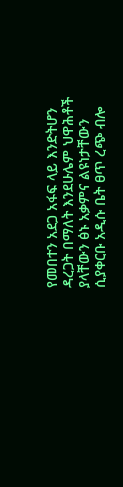የመበተን አደጋ አፋፍ ላይ እንድትሆን ዳረጋት በማለት እንደሁሌም ህዋሕቶች ያላቸውን ፅኑ አቃምና ልዩነታቸውን ሲያቀርቡ አዲሱ ቤት ፀጥ ረጭ ብሎ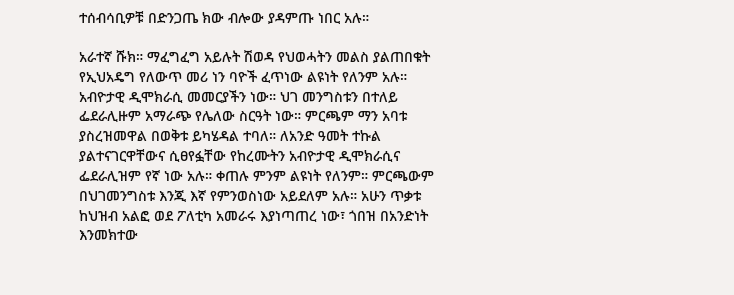ተሰብሳቢዎቹ በድንጋጤ ክው ብሎው ያዳምጡ ነበር አሉ።

አራተኛ ሹክ። ማፈግፈግ አይሉት ሽወዳ የህወሓትን መልስ ያልጠበቁት የኢህአዴግ የለውጥ መሪ ነን ባዮች ፈጥነው ልዩነት የለንም አሉ። አብዮታዊ ዲሞክራሲ መመርያችን ነው። ህገ መንግስቱን በተለይ ፌደራሊዙም አማራጭ የሌለው ስርዓት ነው። ምርጫም ማን አባቱ ያስረዝመዋል በወቅቱ ይካሄዳል ተባለ። ለአንድ ዓመት ተኩል ያልተናገርዋቸውና ሲፀየፏቸው የከረሙትን አብዮታዊ ዲሞክራሲና ፌደራሊዝም የኛ ነው አሉ። ቀጠሉ ምንም ልዩነት የለንም። ምርጫውም በህገመንግስቱ እንጂ እኛ የምንወስነው አይደለም አሉ። አሁን ጥቃቱ ከህዝብ አልፎ ወደ ፖለቲካ አመራሩ እያነጣጠረ ነው፣ ጎበዝ በአንድነት እንመክተው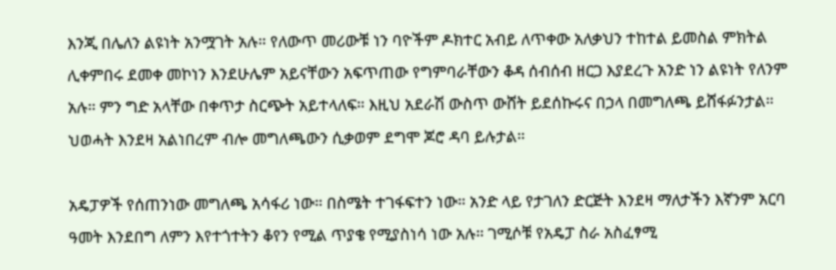እንጂ በሌለን ልዩነት አንሟገት አሉ። የለውጥ መሪውቹ ነን ባዮችም ዶክተር አብይ ለጥቀው አለቃህን ተከተል ይመስል ምክትል ሊቀምበሩ ደመቀ መኮነን እንደሁሌም አይናቸውን አፍጥጠው የግምባራቸውን ቆዳ ሰብሰብ ዘርጋ እያደረጉ አንድ ነን ልዩነት የለንም አሉ። ምን ግድ አላቸው በቀጥታ ስርጭት አይተላለፍ። እዚህ አደራሽ ውስጥ ውሸት ይደሰኩሩና በኃላ በመግለጫ ይሸፋፉንታል። ህወሓት እንደዛ አልነበረም ብሎ መግለጫውን ሲቃወም ደግሞ ጆሮ ዳባ ይሉታል።

አዴፓዎች የሰጠንነው መግለጫ አሳፋሪ ነው። በስሜት ተገፋፍተን ነው። አንድ ላይ የታገለን ድርጅት እንደዛ ማለታችን እኛንም አርባ ዓመት እንደበግ ለምን እየተጎተትን ቆየን የሚል ጥያቄ የሚያስነሳ ነው አሉ። ገሚሶቹ የአዴፓ ስራ አስፈፃሚ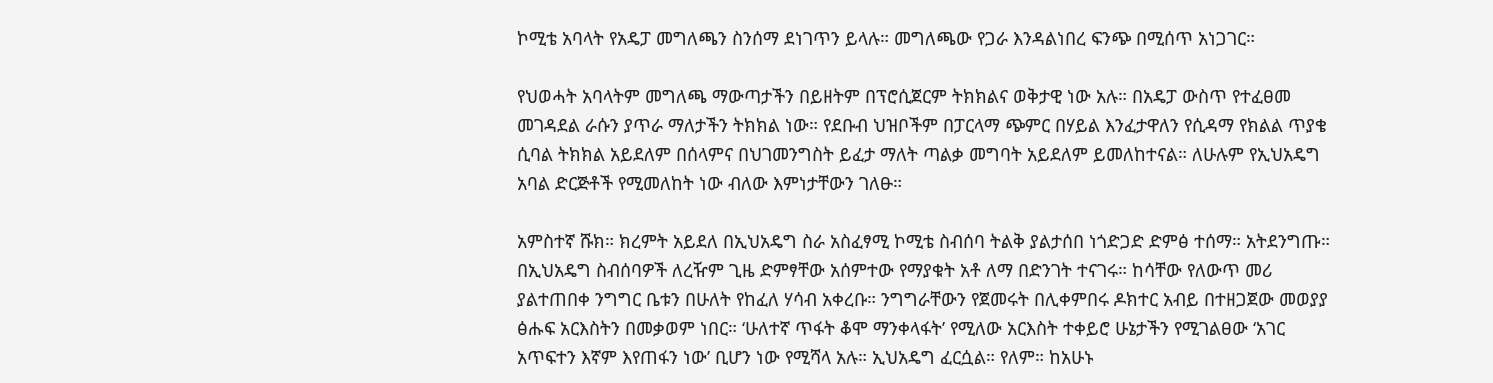ኮሚቴ አባላት የአዴፓ መግለጫን ስንሰማ ደነገጥን ይላሉ። መግለጫው የጋራ እንዳልነበረ ፍንጭ በሚሰጥ አነጋገር።

የህወሓት አባላትም መግለጫ ማውጣታችን በይዘትም በፕሮሲጀርም ትክክልና ወቅታዊ ነው አሉ። በአዴፓ ውስጥ የተፈፀመ መገዳደል ራሱን ያጥራ ማለታችን ትክክል ነው። የደቡብ ህዝቦችም በፓርላማ ጭምር በሃይል እንፈታዋለን የሲዳማ የክልል ጥያቄ ሲባል ትክክል አይደለም በሰላምና በህገመንግስት ይፈታ ማለት ጣልቃ መግባት አይደለም ይመለከተናል። ለሁሉም የኢህአዴግ አባል ድርጅቶች የሚመለከት ነው ብለው እምነታቸውን ገለፁ።

አምስተኛ ሹክ። ክረምት አይደለ በኢህአዴግ ስራ አስፈፃሚ ኮሚቴ ስብሰባ ትልቅ ያልታሰበ ነጎድጋድ ድምፅ ተሰማ። አትደንግጡ። በኢህአዴግ ስብሰባዎች ለረዥም ጊዜ ድምፃቸው አሰምተው የማያቁት አቶ ለማ በድንገት ተናገሩ። ከሳቸው የለውጥ መሪ ያልተጠበቀ ንግግር ቤቱን በሁለት የከፈለ ሃሳብ አቀረቡ። ንግግራቸውን የጀመሩት በሊቀምበሩ ዶክተር አብይ በተዘጋጀው መወያያ ፅሑፍ አርእስትን በመቃወም ነበር። ‘ሁለተኛ ጥፋት ቆሞ ማንቀላፋት’ የሚለው አርእስት ተቀይሮ ሁኔታችን የሚገልፀው ‘አገር አጥፍተን እኛም እየጠፋን ነው’ ቢሆን ነው የሚሻላ አሉ። ኢህአዴግ ፈርሷል። የለም። ከአሁኑ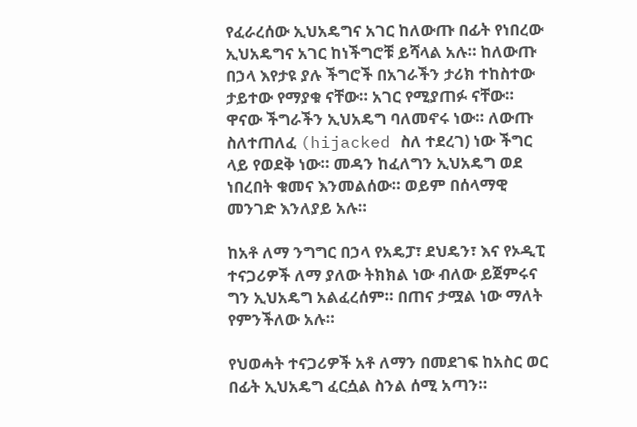የፈራረሰው ኢህአዴግና አገር ከለውጡ በፊት የነበረው ኢህአዴግና አገር ከነችግሮቹ ይሻላል አሉ። ከለውጡ በኃላ እየታዩ ያሉ ችግሮች በአገራችን ታሪክ ተከስተው ታይተው የማያቁ ናቸው። አገር የሚያጠፉ ናቸው። ዋናው ችግራችን ኢህአዴግ ባለመኖሩ ነው። ለውጡ ስለተጠለፈ (hijacked ስለ ተደረገ) ነው ችግር ላይ የወደቅ ነው። መዳን ከፈለግን ኢህአዴግ ወደ ነበረበት ቁመና እንመልሰው። ወይም በሰላማዊ መንገድ እንለያይ አሉ።

ከአቶ ለማ ንግግር በኃላ የአዴፓ፣ ደህዴን፣ እና የኦዲፒ ተናጋሪዎች ለማ ያለው ትክክል ነው ብለው ይጀምሩና ግን ኢህአዴግ አልፈረሰም። በጠና ታሟል ነው ማለት የምንችለው አሉ።

የህወሓት ተናጋሪዎች አቶ ለማን በመደገፍ ከአስር ወር በፊት ኢህአዴግ ፈርሷል ስንል ሰሚ አጣን።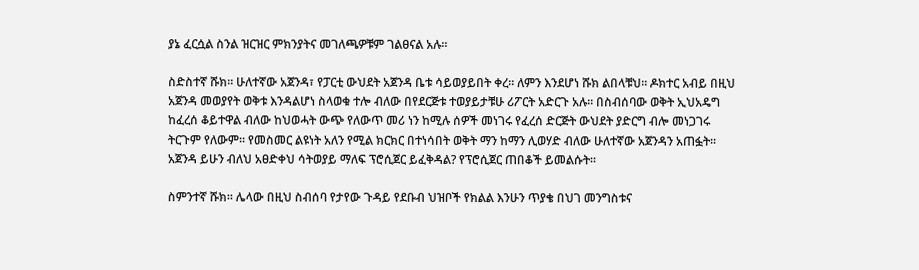ያኔ ፈርሷል ስንል ዝርዝር ምክንያትና መገለጫዎቹም ገልፀናል አሉ።

ስድስተኛ ሹክ። ሁለተኛው አጀንዳ፣ የፓርቲ ውህደት አጀንዳ ቤቱ ሳይወያይበት ቀረ። ለምን እንደሆነ ሹክ ልበላቹህ። ዶክተር አብይ በዚህ አጀንዳ መወያየት ወቅቱ እንዳልሆነ ስላወቁ ተሎ ብለው በየደርጅቱ ተወያይታቹሁ ሪፖርት አድርጉ አሉ። በስብሰባው ወቅት ኢህአዴግ ከፈረሰ ቆይተዋል ብለው ከህወሓት ውጭ የለውጥ መሪ ነን ከሚሉ ሰዎች መነገሩ የፈረሰ ድርጅት ውህደት ያድርግ ብሎ መነጋገሩ ትርጉም የለውም። የመስመር ልዩነት አለን የሚል ክርክር በተነሳበት ወቅት ማን ከማን ሊወሃድ ብለው ሁለተኛው አጀንዳን አጠፏት። አጀንዳ ይሁን ብለህ አፀድቀህ ሳትወያይ ማለፍ ፕሮሲጀር ይፈቅዳል? የፕሮሲጀር ጠበቆች ይመልሱት።

ስምንተኛ ሹክ። ሌላው በዚህ ስብሰባ የታየው ጉዳይ የደቡብ ህዝቦች የክልል እንሁን ጥያቄ በህገ መንግስቱና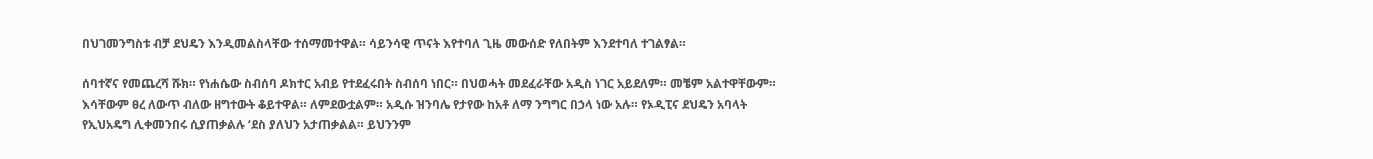በህገመንግስቱ ብቻ ደህዴን እንዲመልስላቸው ተሰማመተዋል። ሳይንሳዊ ጥናት እየተባለ ጊዜ መውሰድ የለበትም እንደተባለ ተገልፃል።

ሰባተኛና የመጨረሻ ሹክ። የነሐሴው ስብሰባ ዶክተር አብይ የተደፈሩበት ስብሰባ ነበር። በህወሓት መደፈራቸው አዲስ ነገር አይደለም። መቼም አልተዋቸውም። እሳቸውም ፀረ ለውጥ ብለው ዘግተውት ቆይተዋል። ለምደውቷልም። አዲሱ ዝንባሌ የታየው ከአቶ ለማ ንግግር በኃላ ነው አሉ። የኦዲፒና ደህዴን አባላት የኢህአዴግ ሊቀመንበሩ ሲያጠቃልሉ ‘ደስ ያለህን አታጠቃልል። ይህንንም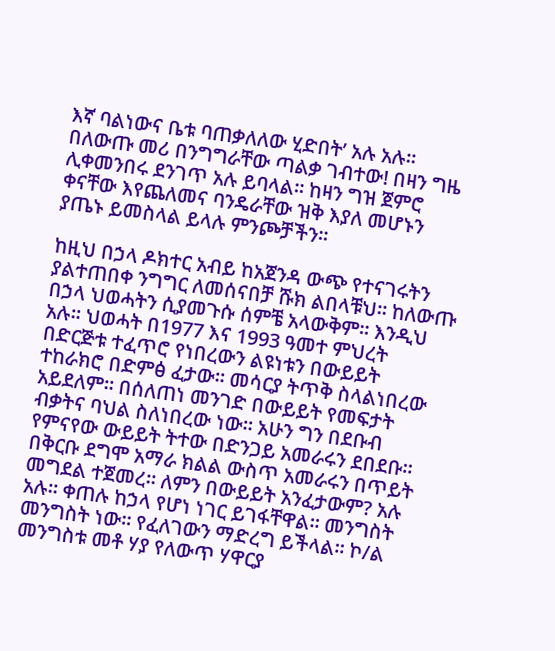እኛ ባልነውና ቤቱ ባጠቃለለው ሂድበት’ አሉ አሉ። በለውጡ መሪ በንግግራቸው ጣልቃ ገብተው! በዛን ግዜ ሊቀመንበሩ ደንገጥ አሉ ይባላል። ከዛን ግዝ ጀምሮ ቀናቸው እየጨለመና ባንዴራቸው ዝቅ እያለ መሆኑን ያጤኑ ይመስላል ይላሉ ምንጮቻችን።

ከዚህ በኃላ ዶክተር አብይ ከአጀንዳ ውጭ የተናገሩትን ያልተጠበቀ ንግግር ለመሰናበቻ ሹክ ልበላቹህ። ከለውጡ በኃላ ህወሓትን ሲያመጉሱ ሰምቼ አላውቅም። እንዲህ አሉ። ህወሓት በ1977 እና 1993 ዓመተ ምህረት በድርጅቱ ተፈጥሮ የነበረውን ልዩነቱን በውይይት ተከራክሮ በድምፅ ፈታው። መሳርያ ትጥቅ ስላልነበረው አይደለም። በሰለጠነ መንገድ በውይይት የመፍታት ብቃትና ባህል ስለነበረው ነው። አሁን ግን በደቡብ የምናየው ውይይት ትተው በድንጋይ አመራሩን ደበደቡ። በቅርቡ ደግሞ አማራ ክልል ውስጥ አመራሩን በጥይት መግደል ተጀመረ። ለምን በውይይት አንፈታውም? አሉ አሉ። ቀጠሉ ከኃላ የሆነ ነገር ይገፋቸዋል። መንግስት መንግስት ነው። የፈለገውን ማድረግ ይችላል። ኮ/ል መንግስቱ መቶ ሃያ የለውጥ ሃዋርያ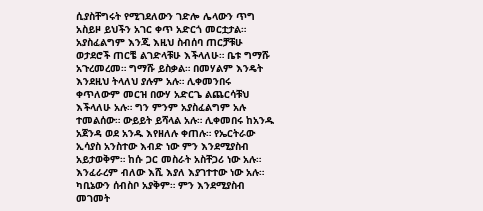ሲያስቸግሩት የሚገደለውን ገድሎ ሌላውን ጥግ አስይዞ ይህችን አገር ቀጥ አድርጎ መርቷታል። አያስፈልግም እንጂ እዚህ ስብሰባ ጠርቻቹሁ ወታደሮች ጠርቼ ልገድላቹሁ እችላለሁ። ቤቱ ግማሹ አጉረመረመ። ግማሹ ይስቃል። በመሃልም እንዴት እንደዚህ ትላለህ ያሉም አሉ። ሊቀመንበሩ ቀጥለውም መርዝ በውሃ አድርጌ ልጨርሳቹህ እችላለሁ አሉ። ግን ምንም አያስፈልግም አሉ ተመልሰው። ውይይት ይሻላል አሉ። ሊቀመበሩ ከአንዱ አጀንዳ ወደ አንዱ እየዘለሉ ቀጠሉ። የኤርትራው ኢሳያስ አንስተው እብድ ነው ምን እንደሚያስብ አይታወቅም። ከሱ ጋር መስራት አስቸጋሪ ነው አሉ። እንፈራረም ብለው እሺ እያለ እያገተተው ነው አሉ። ካቢኔውን ሰብስቦ አያቅም። ምን እንደሚያስብ መገመት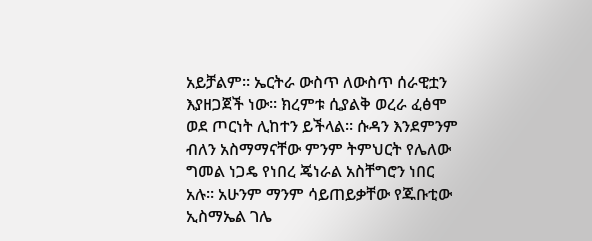አይቻልም። ኤርትራ ውስጥ ለውስጥ ሰራዊቷን እያዘጋጀች ነው። ክረምቱ ሲያልቅ ወረራ ፈፅሞ ወደ ጦርነት ሊከተን ይችላል። ሱዳን እንደምንም ብለን አስማማናቸው ምንም ትምህርት የሌለው ግመል ነጋዴ የነበረ ጄነራል አስቸግሮን ነበር አሉ። አሁንም ማንም ሳይጠይቃቸው የጁቡቲው ኢስማኤል ገሌ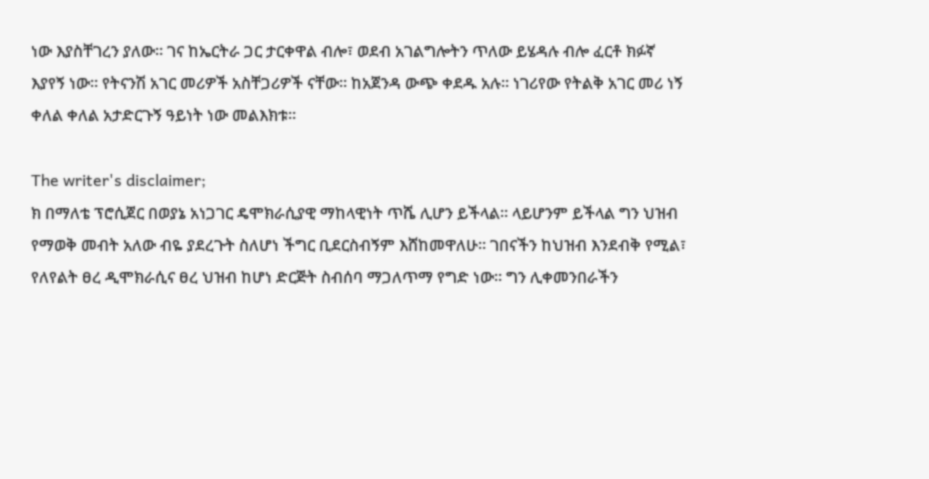ነው እያስቸገረን ያለው። ገና ከኤርትራ ጋር ታርቀዋል ብሎ፣ ወደብ አገልግሎትን ጥለው ይሄዳሉ ብሎ ፈርቶ ክፉኛ እያየኝ ነው። የትናንሽ አገር መሪዎች አስቸጋሪዎች ናቸው። ከአጀንዳ ውጭ ቀደዱ አሉ፡፡ ነገሪየው የትልቅ አገር መሪ ነኝ ቀለል ቀለል አታድርጉኝ ዓይነት ነው መልእክቱ።

The writer's disclaimer;
ክ በማለቴ ፕሮሲጀር በወያኔ አነጋገር ዴሞክራሲያዊ ማከላዊነት ጥሼ ሊሆን ይችላል። ላይሆንም ይችላል ግን ህዝብ የማወቅ መብት አለው ብዬ ያደረጉት ስለሆነ ችግር ቢደርስብኝም እሸከመዋለሁ። ገበናችን ከህዝብ እንደብቅ የሚል፣ የለየልት ፀረ ዲሞክራሲና ፀረ ህዝብ ከሆነ ድርጅት ስብሰባ ማጋለጥማ የግድ ነው። ግን ሊቀመንበራችን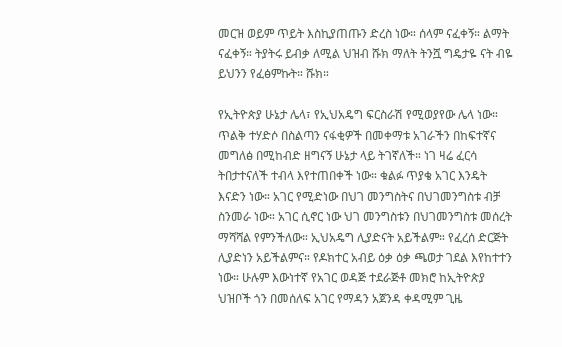መርዝ ወይም ጥይት እስኪያጠጡን ድረስ ነው። ሰላም ናፈቀኝ። ልማት ናፈቀኝ። ትያትሩ ይብቃ ለሚል ህዝብ ሹክ ማለት ትንሿ ግዴታዬ ናት ብዬ ይህንን የፈፅምኩት። ሹክ።

የኢትዮጵያ ሁኔታ ሌላ፣ የኢህአዴግ ፍርስራሽ የሚወያየው ሌላ ነው። ጥልቅ ተሃድሶ በስልጣን ናፋቂዎች በመቀማቱ አገራችን በከፍተኛና መግለፅ በሚከብድ ዘግናኝ ሁኔታ ላይ ትገኛለች። ነገ ዛሬ ፈርሳ ትበታተናለች ተብላ እየተጠበቀች ነው። ቁልፉ ጥያቄ አገር እንዴት እናድን ነው። አገር የሚድነው በህገ መንግስትና በህገመንግስቱ ብቻ ስንመራ ነው። አገር ሲኖር ነው ህገ መንግስቱን በህገመንግስቱ መሰረት ማሻሻል የምንችለው። ኢህአዴግ ሊያድናት አይችልም። የፈረሰ ድርጅት ሊያድነን አይችልምና። የዶክተር አብይ ዕቃ ዕቃ ጫወታ ገደል እየከተተን ነው። ሁሉም እውነተኛ የአገር ወዳጅ ተደራጅቶ መክሮ ከኢትዮጵያ ህዝቦች ጎን በመሰለፍ አገር የማዳን አጀንዳ ቀዳሚም ጊዜ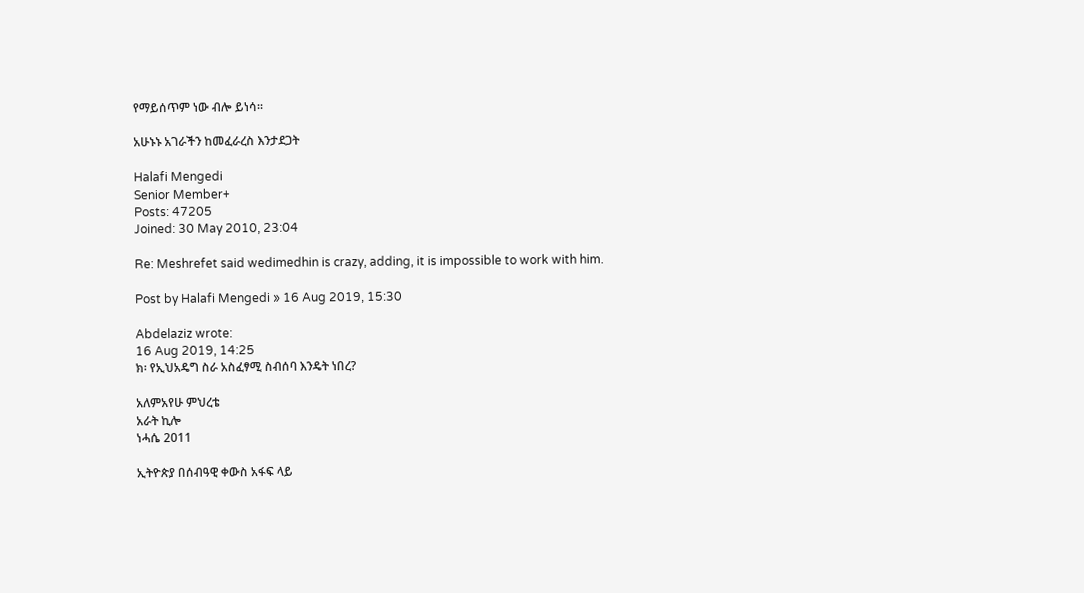የማይሰጥም ነው ብሎ ይነሳ።

አሁኑኑ አገራችን ከመፈራረስ እንታደጋት

Halafi Mengedi
Senior Member+
Posts: 47205
Joined: 30 May 2010, 23:04

Re: Meshrefet said wedimedhin is crazy, adding, it is impossible to work with him.

Post by Halafi Mengedi » 16 Aug 2019, 15:30

Abdelaziz wrote:
16 Aug 2019, 14:25
ክ፡ የኢህአዴግ ስራ አስፈፃሚ ስብሰባ እንዴት ነበረ?

አለምአየሁ ምህረቴ
አራት ኪሎ
ነሓሴ 2011

ኢትዮጵያ በሰብዓዊ ቀውስ አፋፍ ላይ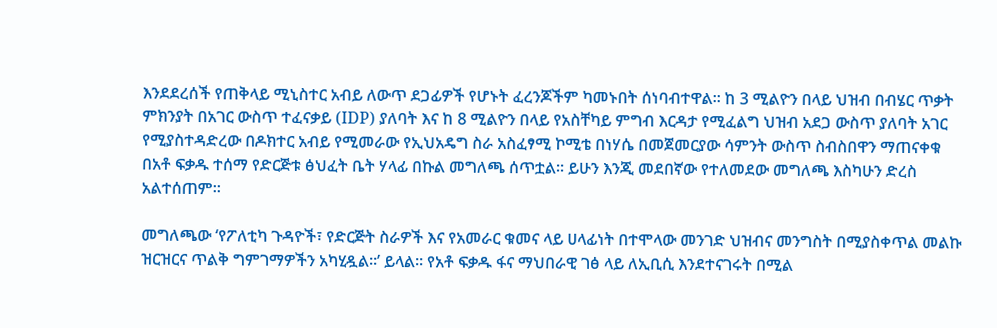እንደደረሰች የጠቅላይ ሚኒስተር አብይ ለውጥ ደጋፊዎች የሆኑት ፈረንጆችም ካመኑበት ሰነባብተዋል። ከ 3 ሚልዮን በላይ ህዝብ በብሄር ጥቃት ምክንያት በአገር ውስጥ ተፈናቃይ (IDP) ያለባት እና ከ 8 ሚልዮን በላይ የአስቸካይ ምግብ እርዳታ የሚፈልግ ህዝብ አደጋ ውስጥ ያለባት አገር የሚያስተዳድረው በዶክተር አብይ የሚመራው የኢህአዴግ ስራ አስፈፃሚ ኮሚቴ በነሃሴ በመጀመርያው ሳምንት ውስጥ ስብስበዋን ማጠናቀቁ በአቶ ፍቃዱ ተሰማ የድርጅቱ ፅህፈት ቤት ሃላፊ በኩል መግለጫ ሰጥቷል። ይሁን እንጂ መደበኛው የተለመደው መግለጫ እስካሁን ድረስ አልተሰጠም።

መግለጫው ‘የፖለቲካ ጉዳዮች፣ የድርጅት ስራዎች እና የአመራር ቁመና ላይ ሀላፊነት በተሞላው መንገድ ህዝብና መንግስት በሚያስቀጥል መልኩ ዝርዝርና ጥልቅ ግምገማዎችን አካሂዷል።’ ይላል፡፡ የአቶ ፍቃዱ ፋና ማህበራዊ ገፅ ላይ ለኢቢሲ እንደተናገሩት በሚል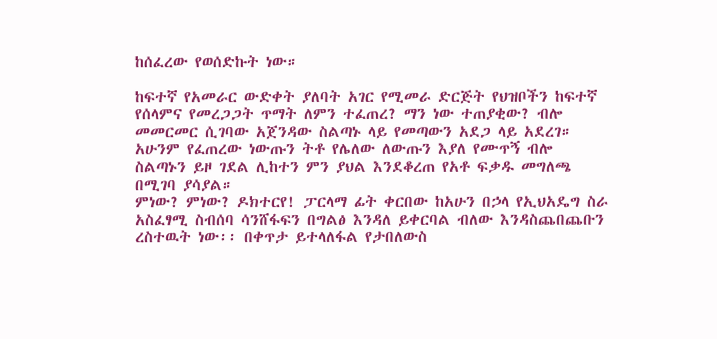ከሰፈረው የወሰድኩት ነው።

ከፍተኛ የአመራር ውድቀት ያለባት አገር የሚመራ ድርጅት የህዝቦችን ከፍተኛ የሰላምና የመረጋጋት ጥማት ለምን ተፈጠረ? ማን ነው ተጠያቂው? ብሎ መመርመር ሲገባው አጀንዳው ስልጣኑ ላይ የመጣውን አደጋ ላይ አደረገ። አሁንም የፈጠረው ነውጡን ትቶ የሌለው ለውጡን እያለ የሙጥኝ ብሎ ስልጣኑን ይዞ ገደል ሊከተን ምን ያህል እንደቆረጠ የአቶ ፍቃዱ መግለጫ በሚገባ ያሳያል።
ምነው? ምነው? ዶክተርየ! ፓርላማ ፊት ቀርበው ከአሁን በኃላ የኢህአዴግ ስራ አስፈፃሚ ስብሰባ ሳንሸፋፍን በግልፅ እንዳለ ይቀርባል ብለው እንዳስጨበጨቡን ረስተዉት ነው፡፡ በቀጥታ ይተላለፋል የታበለውስ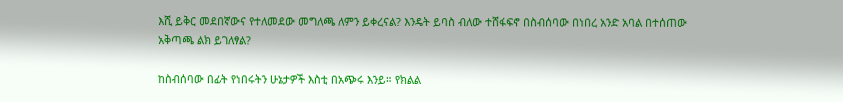እሺ ይቅር መደበኛውና የተለመደው መግለጫ ለምን ይቀረናል? እንዴት ይባስ ብለው ተሸፋፍኖ በስብሰባው በነበረ አንድ አባል በተሰጠው አቅጣጫ ልክ ይገለፃል?

ከስብሰባው በፊት የነበሩትን ሁኔታዎች እስቲ በአጭሩ እንይ። የክልል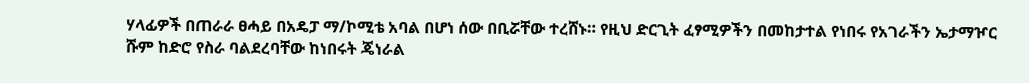ሃላፊዎች በጠራራ ፀሓይ በአዴፓ ማ/ኮሚቴ አባል በሆነ ሰው በቢሯቸው ተረሸኑ። የዚህ ድርጊት ፈፃሚዎችን በመከታተል የነበሩ የአገራችን ኤታማዦር ሹም ከድሮ የስራ ባልደረባቸው ከነበሩት ጄነራል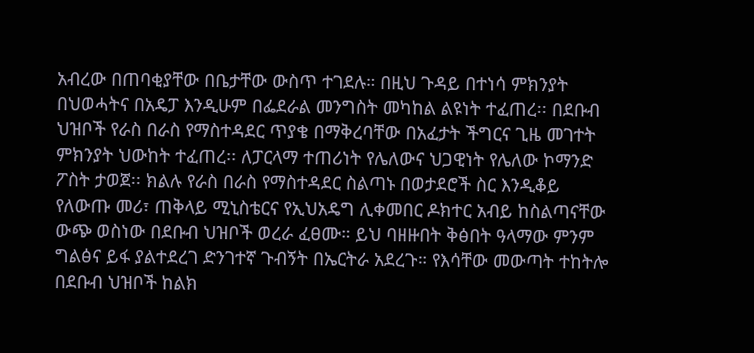አብረው በጠባቂያቸው በቤታቸው ውስጥ ተገደሉ። በዚህ ጉዳይ በተነሳ ምክንያት በህወሓትና በአዴፓ እንዲሁም በፌደራል መንግስት መካከል ልዩነት ተፈጠረ፡፡ በደቡብ ህዝቦች የራስ በራስ የማስተዳደር ጥያቄ በማቅረባቸው በአፈታት ችግርና ጊዜ መገተት ምክንያት ህውከት ተፈጠረ፡፡ ለፓርላማ ተጠሪነት የሌለውና ህጋዊነት የሌለው ኮማንድ ፖስት ታወጀ፡፡ ክልሉ የራስ በራስ የማስተዳደር ስልጣኑ በወታደሮች ስር እንዲቆይ የለውጡ መሪ፣ ጠቅላይ ሚኒስቴርና የኢህአዴግ ሊቀመበር ዶክተር አብይ ከስልጣናቸው ውጭ ወስነው በደቡብ ህዝቦች ወረራ ፈፀሙ። ይህ ባዘዙበት ቅፅበት ዓላማው ምንም ግልፅና ይፋ ያልተደረገ ድንገተኛ ጉብኝት በኤርትራ አደረጉ። የእሳቸው መውጣት ተከትሎ በደቡብ ህዝቦች ከልክ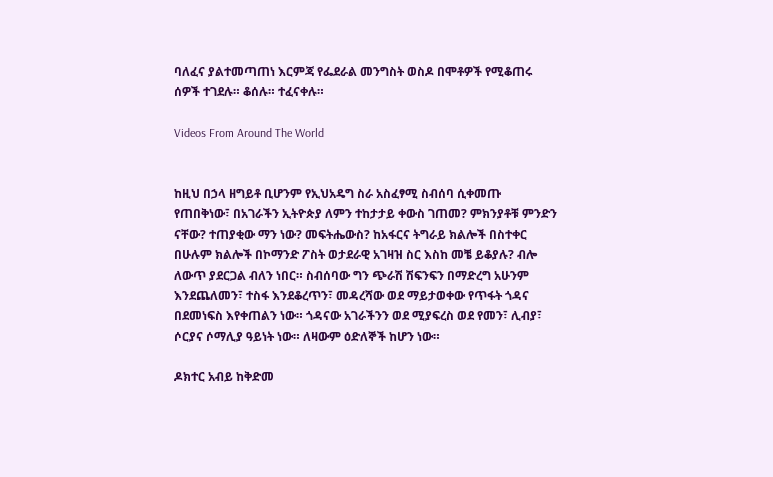ባለፈና ያልተመጣጠነ እርምጃ የፌደራል መንግስት ወስዶ በሞቶዎች የሚቆጠሩ ሰዎች ተገደሉ። ቆሰሉ። ተፈናቀሉ።

Videos From Around The World


ከዚህ በኃላ ዘግይቶ ቢሆንም የኢህአዴግ ስራ አስፈፃሚ ስብሰባ ሲቀመጡ የጠበቅነው፣ በአገራችን ኢትዮጵያ ለምን ተከታታይ ቀውስ ገጠመ? ምክንያቶቹ ምንድን ናቸው? ተጠያቂው ማን ነው? መፍትሔውስ? ከአፋርና ትግራይ ክልሎች በስተቀር በሁሉም ክልሎች በኮማንድ ፖስት ወታደራዊ አገዛዝ ስር እስከ መቼ ይቆያሉ? ብሎ ለውጥ ያደርጋል ብለን ነበር። ስብሰባው ግን ጭራሽ ሽፍንፍን በማድረግ አሁንም እንደጨለመን፣ ተስፋ እንደቆረጥን፣ መዳረሻው ወደ ማይታወቀው የጥፋት ጎዳና በደመነፍስ እየቀጠልን ነው። ጎዳናው አገራችንን ወደ ሚያፍረስ ወደ የመን፣ ሊብያ፣ ሶርያና ሶማሊያ ዓይነት ነው። ለዛውም ዕድለኞች ከሆን ነው።

ዶክተር አብይ ከቅድመ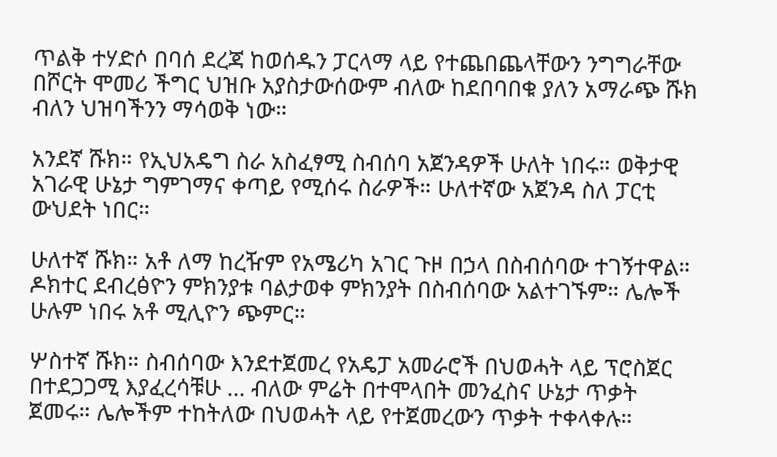ጥልቅ ተሃድሶ በባሰ ደረጃ ከወሰዱን ፓርላማ ላይ የተጨበጨላቸውን ንግግራቸው በሾርት ሞመሪ ችግር ህዝቡ አያስታውሰውም ብለው ከደበባበቁ ያለን አማራጭ ሹክ ብለን ህዝባችንን ማሳወቅ ነው።

አንደኛ ሹክ። የኢህአዴግ ስራ አስፈፃሚ ስብሰባ አጀንዳዎች ሁለት ነበሩ። ወቅታዊ አገራዊ ሁኔታ ግምገማና ቀጣይ የሚሰሩ ስራዎች። ሁለተኛው አጀንዳ ስለ ፓርቲ ውህደት ነበር።

ሁለተኛ ሹክ። አቶ ለማ ከረዥም የአሜሪካ አገር ጉዞ በኃላ በስብሰባው ተገኝተዋል። ዶክተር ደብረፅዮን ምክንያቱ ባልታወቀ ምክንያት በስብሰባው አልተገኙም። ሌሎች ሁሉም ነበሩ አቶ ሚሊዮን ጭምር።

ሦስተኛ ሹክ። ስብሰባው እንደተጀመረ የአዴፓ አመራሮች በህወሓት ላይ ፕሮስጀር በተደጋጋሚ እያፈረሳቹሁ … ብለው ምሬት በተሞላበት መንፈስና ሁኔታ ጥቃት ጀመሩ። ሌሎችም ተከትለው በህወሓት ላይ የተጀመረውን ጥቃት ተቀላቀሉ።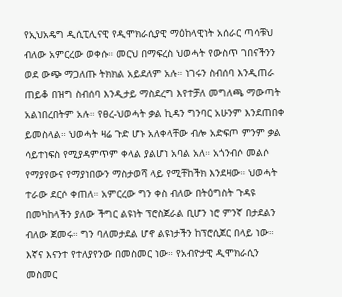የኢህአዴግ ዲሲፒሊናዊ የዲሞክራሲያዊ ማዕከላዊነት አሰራር ጣሳቹህ ብለው አምርረው ወቀሱ። መርህ በማፍረስ ህወሓት የውስጥ ገበናችንን ወደ ውጭ ማጋለጡ ትክክል አይደለም አሉ። ነገሩን ስብሰባ እንዲጠራ ጠይቆ በዝግ ስብሰባ እንዲታይ ማስደረግ እየተቻለ መግለጫ ማውጣት አልነበረበትም አሉ። የፀረ-ህወሓት ቃል ኪዳን ግንባር አሁንም እንደጠበቀ ይመስላል። ህወሓት ዛሬ ጉድ ሆኑ አለቀላቸው ብሎ አድፍጦ ምንም ቃል ሳይተነፍስ የሚያዳምጥም ቀላል ያልሆነ አባል አለ። አጎንብሶ መልሶ የማያየውና የማያነበውን ማስታወሻ ላይ የሚቸከችክ እንደዛው። ህወሓት ተራው ደርሶ ቀጠለ። አምርረው ግን ቀስ ብለው በትዕግስት ጉዳዩ በመካከላችን ያለው ችግር ልዩነት ፕሮስጀራል ቢሆን ነሮ ምንኛ በታደልን ብለው ጀመሩ። ግን ባለመታደል ሆኖ ልዩነታችን ከፕሮሲጀር በላይ ነው። እኛና እናንተ የተለያየንው በመስመር ነው። የአብዮታዊ ዲሞክራሲን መስመር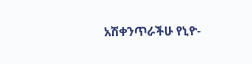አሽቀንጥራችሁ የኒዮ-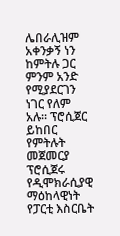ሌበራሊዝም አቀንቃኝ ነን ከምትሉ ጋር ምንም አንድ የሚያደርገን ነገር የለም አሉ። ፕሮሲጀር ይከበር የምትሉት መጀመርያ ፕሮሲጀሩ የዲሞክራሲያዊ ማዕከላዊነት የፓርቲ እስርቤት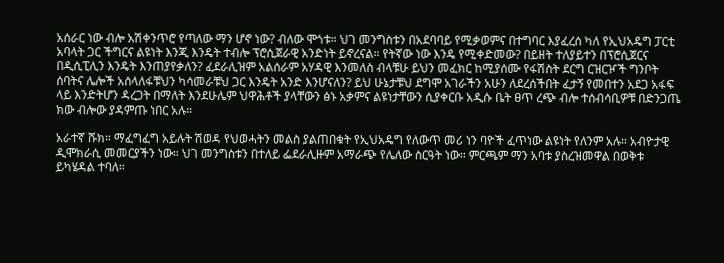አሰራር ነው ብሎ አሽቀንጥሮ የጣለው ማን ሆኖ ነው? ብለው ሞጎቱ። ህገ መንግስቱን በአደባባይ የሚቃወምና በተግባር እያፈረሰ ካለ የኢህአዴግ ፓርቲ አባላት ጋር ችግርና ልዩነት እንጂ እንዴት ተብሎ ፕሮሲጀራዊ አንድነት ይኖረናል። የትኛው ነው እንዴ የሚቀድመው? በይዘት ተለያይተን በፕሮሲጀርና በዲሲፒሊን እንዴት እንጠያየቃለን? ፈደራሊዝም አልሰራም አሃዳዊ እንመለስ ብላቹሁ ይህን መፈክር ከሚያሰሙ የፋሽስት ደርግ ርዝርዦች ግንቦት ሰባትና ሌሎች አሰላለፋቹህን ካሳመራቹህ ጋር እንዴት አንድ እንሆናለን? ይህ ሁኔታቹህ ደግሞ አገራችን አሁን ለደረሰችበት ፈታኝ የመበተን አደጋ አፋፍ ላይ እንድትሆን ዳረጋት በማለት እንደሁሌም ህዋሕቶች ያላቸውን ፅኑ አቃምና ልዩነታቸውን ሲያቀርቡ አዲሱ ቤት ፀጥ ረጭ ብሎ ተሰብሳቢዎቹ በድንጋጤ ክው ብሎው ያዳምጡ ነበር አሉ።

አራተኛ ሹክ። ማፈግፈግ አይሉት ሽወዳ የህወሓትን መልስ ያልጠበቁት የኢህአዴግ የለውጥ መሪ ነን ባዮች ፈጥነው ልዩነት የለንም አሉ። አብዮታዊ ዲሞክራሲ መመርያችን ነው። ህገ መንግስቱን በተለይ ፌደራሊዙም አማራጭ የሌለው ስርዓት ነው። ምርጫም ማን አባቱ ያስረዝመዋል በወቅቱ ይካሄዳል ተባለ።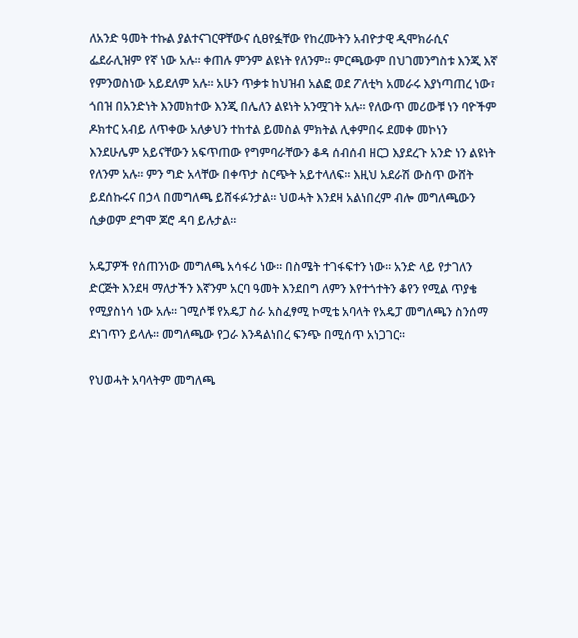ለአንድ ዓመት ተኩል ያልተናገርዋቸውና ሲፀየፏቸው የከረሙትን አብዮታዊ ዲሞክራሲና ፌደራሊዝም የኛ ነው አሉ። ቀጠሉ ምንም ልዩነት የለንም። ምርጫውም በህገመንግስቱ እንጂ እኛ የምንወስነው አይደለም አሉ። አሁን ጥቃቱ ከህዝብ አልፎ ወደ ፖለቲካ አመራሩ እያነጣጠረ ነው፣ ጎበዝ በአንድነት እንመክተው እንጂ በሌለን ልዩነት አንሟገት አሉ። የለውጥ መሪውቹ ነን ባዮችም ዶክተር አብይ ለጥቀው አለቃህን ተከተል ይመስል ምክትል ሊቀምበሩ ደመቀ መኮነን እንደሁሌም አይናቸውን አፍጥጠው የግምባራቸውን ቆዳ ሰብሰብ ዘርጋ እያደረጉ አንድ ነን ልዩነት የለንም አሉ። ምን ግድ አላቸው በቀጥታ ስርጭት አይተላለፍ። እዚህ አደራሽ ውስጥ ውሸት ይደሰኩሩና በኃላ በመግለጫ ይሸፋፉንታል። ህወሓት እንደዛ አልነበረም ብሎ መግለጫውን ሲቃወም ደግሞ ጆሮ ዳባ ይሉታል።

አዴፓዎች የሰጠንነው መግለጫ አሳፋሪ ነው። በስሜት ተገፋፍተን ነው። አንድ ላይ የታገለን ድርጅት እንደዛ ማለታችን እኛንም አርባ ዓመት እንደበግ ለምን እየተጎተትን ቆየን የሚል ጥያቄ የሚያስነሳ ነው አሉ። ገሚሶቹ የአዴፓ ስራ አስፈፃሚ ኮሚቴ አባላት የአዴፓ መግለጫን ስንሰማ ደነገጥን ይላሉ። መግለጫው የጋራ እንዳልነበረ ፍንጭ በሚሰጥ አነጋገር።

የህወሓት አባላትም መግለጫ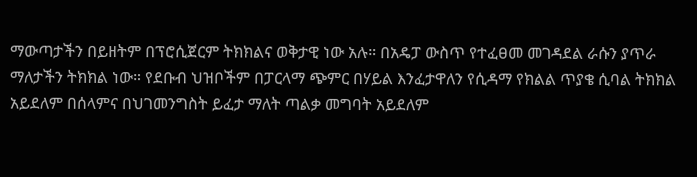ማውጣታችን በይዘትም በፕሮሲጀርም ትክክልና ወቅታዊ ነው አሉ። በአዴፓ ውስጥ የተፈፀመ መገዳደል ራሱን ያጥራ ማለታችን ትክክል ነው። የደቡብ ህዝቦችም በፓርላማ ጭምር በሃይል እንፈታዋለን የሲዳማ የክልል ጥያቄ ሲባል ትክክል አይደለም በሰላምና በህገመንግስት ይፈታ ማለት ጣልቃ መግባት አይደለም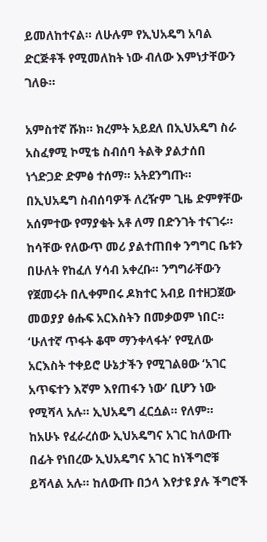ይመለከተናል። ለሁሉም የኢህአዴግ አባል ድርጅቶች የሚመለከት ነው ብለው እምነታቸውን ገለፁ።

አምስተኛ ሹክ። ክረምት አይደለ በኢህአዴግ ስራ አስፈፃሚ ኮሚቴ ስብሰባ ትልቅ ያልታሰበ ነጎድጋድ ድምፅ ተሰማ። አትደንግጡ። በኢህአዴግ ስብሰባዎች ለረዥም ጊዜ ድምፃቸው አሰምተው የማያቁት አቶ ለማ በድንገት ተናገሩ። ከሳቸው የለውጥ መሪ ያልተጠበቀ ንግግር ቤቱን በሁለት የከፈለ ሃሳብ አቀረቡ። ንግግራቸውን የጀመሩት በሊቀምበሩ ዶክተር አብይ በተዘጋጀው መወያያ ፅሑፍ አርእስትን በመቃወም ነበር። ‘ሁለተኛ ጥፋት ቆሞ ማንቀላፋት’ የሚለው አርእስት ተቀይሮ ሁኔታችን የሚገልፀው ‘አገር አጥፍተን እኛም እየጠፋን ነው’ ቢሆን ነው የሚሻላ አሉ። ኢህአዴግ ፈርሷል። የለም። ከአሁኑ የፈራረሰው ኢህአዴግና አገር ከለውጡ በፊት የነበረው ኢህአዴግና አገር ከነችግሮቹ ይሻላል አሉ። ከለውጡ በኃላ እየታዩ ያሉ ችግሮች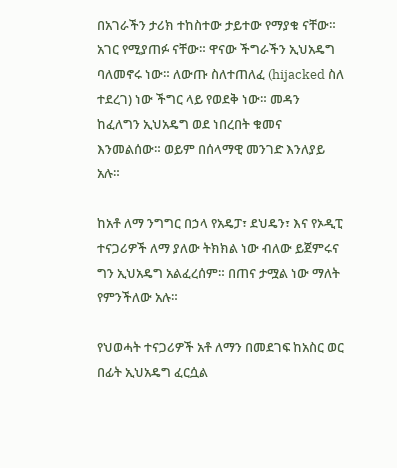በአገራችን ታሪክ ተከስተው ታይተው የማያቁ ናቸው። አገር የሚያጠፉ ናቸው። ዋናው ችግራችን ኢህአዴግ ባለመኖሩ ነው። ለውጡ ስለተጠለፈ (hijacked ስለ ተደረገ) ነው ችግር ላይ የወደቅ ነው። መዳን ከፈለግን ኢህአዴግ ወደ ነበረበት ቁመና እንመልሰው። ወይም በሰላማዊ መንገድ እንለያይ አሉ።

ከአቶ ለማ ንግግር በኃላ የአዴፓ፣ ደህዴን፣ እና የኦዲፒ ተናጋሪዎች ለማ ያለው ትክክል ነው ብለው ይጀምሩና ግን ኢህአዴግ አልፈረሰም። በጠና ታሟል ነው ማለት የምንችለው አሉ።

የህወሓት ተናጋሪዎች አቶ ለማን በመደገፍ ከአስር ወር በፊት ኢህአዴግ ፈርሷል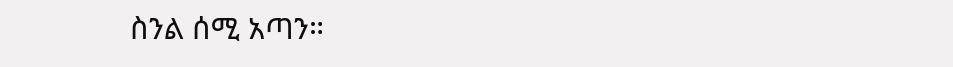ስንል ሰሚ አጣን።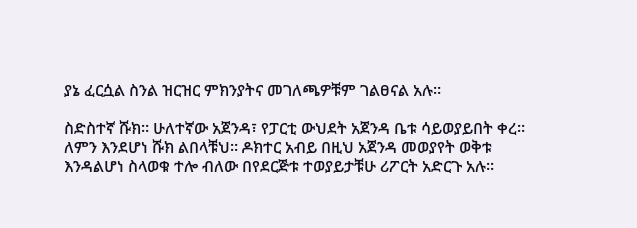ያኔ ፈርሷል ስንል ዝርዝር ምክንያትና መገለጫዎቹም ገልፀናል አሉ።

ስድስተኛ ሹክ። ሁለተኛው አጀንዳ፣ የፓርቲ ውህደት አጀንዳ ቤቱ ሳይወያይበት ቀረ። ለምን እንደሆነ ሹክ ልበላቹህ። ዶክተር አብይ በዚህ አጀንዳ መወያየት ወቅቱ እንዳልሆነ ስላወቁ ተሎ ብለው በየደርጅቱ ተወያይታቹሁ ሪፖርት አድርጉ አሉ።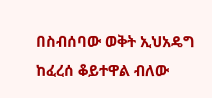በስብሰባው ወቅት ኢህአዴግ ከፈረሰ ቆይተዋል ብለው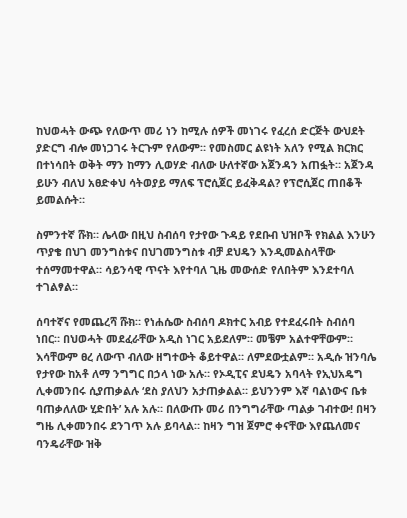ከህወሓት ውጭ የለውጥ መሪ ነን ከሚሉ ሰዎች መነገሩ የፈረሰ ድርጅት ውህደት ያድርግ ብሎ መነጋገሩ ትርጉም የለውም። የመስመር ልዩነት አለን የሚል ክርክር በተነሳበት ወቅት ማን ከማን ሊወሃድ ብለው ሁለተኛው አጀንዳን አጠፏት። አጀንዳ ይሁን ብለህ አፀድቀህ ሳትወያይ ማለፍ ፕሮሲጀር ይፈቅዳል? የፕሮሲጀር ጠበቆች ይመልሱት።

ስምንተኛ ሹክ። ሌላው በዚህ ስብሰባ የታየው ጉዳይ የደቡብ ህዝቦች የክልል እንሁን ጥያቄ በህገ መንግስቱና በህገመንግስቱ ብቻ ደህዴን እንዲመልስላቸው ተሰማመተዋል። ሳይንሳዊ ጥናት እየተባለ ጊዜ መውሰድ የለበትም እንደተባለ ተገልፃል።

ሰባተኛና የመጨረሻ ሹክ። የነሐሴው ስብሰባ ዶክተር አብይ የተደፈሩበት ስብሰባ ነበር። በህወሓት መደፈራቸው አዲስ ነገር አይደለም። መቼም አልተዋቸውም። እሳቸውም ፀረ ለውጥ ብለው ዘግተውት ቆይተዋል። ለምደውቷልም። አዲሱ ዝንባሌ የታየው ከአቶ ለማ ንግግር በኃላ ነው አሉ። የኦዲፒና ደህዴን አባላት የኢህአዴግ ሊቀመንበሩ ሲያጠቃልሉ ‘ደስ ያለህን አታጠቃልል። ይህንንም እኛ ባልነውና ቤቱ ባጠቃለለው ሂድበት’ አሉ አሉ። በለውጡ መሪ በንግግራቸው ጣልቃ ገብተው! በዛን ግዜ ሊቀመንበሩ ደንገጥ አሉ ይባላል። ከዛን ግዝ ጀምሮ ቀናቸው እየጨለመና ባንዴራቸው ዝቅ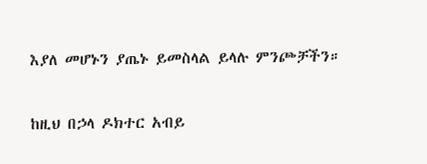እያለ መሆኑን ያጤኑ ይመስላል ይላሉ ምንጮቻችን።

ከዚህ በኃላ ዶክተር አብይ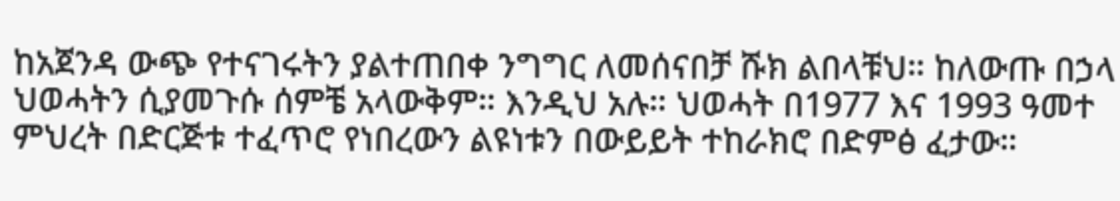ከአጀንዳ ውጭ የተናገሩትን ያልተጠበቀ ንግግር ለመሰናበቻ ሹክ ልበላቹህ። ከለውጡ በኃላ ህወሓትን ሲያመጉሱ ሰምቼ አላውቅም። እንዲህ አሉ። ህወሓት በ1977 እና 1993 ዓመተ ምህረት በድርጅቱ ተፈጥሮ የነበረውን ልዩነቱን በውይይት ተከራክሮ በድምፅ ፈታው።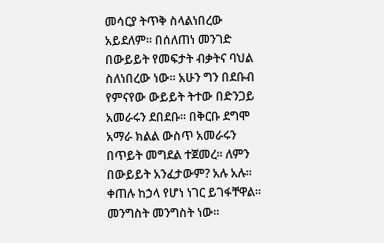መሳርያ ትጥቅ ስላልነበረው አይደለም። በሰለጠነ መንገድ በውይይት የመፍታት ብቃትና ባህል ስለነበረው ነው። አሁን ግን በደቡብ የምናየው ውይይት ትተው በድንጋይ አመራሩን ደበደቡ። በቅርቡ ደግሞ አማራ ክልል ውስጥ አመራሩን በጥይት መግደል ተጀመረ። ለምን በውይይት አንፈታውም? አሉ አሉ። ቀጠሉ ከኃላ የሆነ ነገር ይገፋቸዋል። መንግስት መንግስት ነው።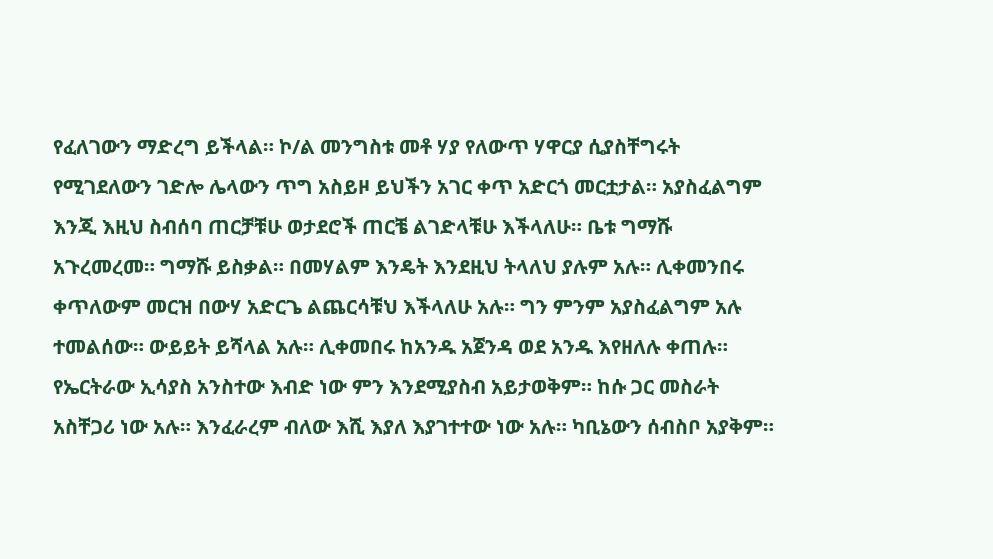የፈለገውን ማድረግ ይችላል። ኮ/ል መንግስቱ መቶ ሃያ የለውጥ ሃዋርያ ሲያስቸግሩት የሚገደለውን ገድሎ ሌላውን ጥግ አስይዞ ይህችን አገር ቀጥ አድርጎ መርቷታል። አያስፈልግም እንጂ እዚህ ስብሰባ ጠርቻቹሁ ወታደሮች ጠርቼ ልገድላቹሁ እችላለሁ። ቤቱ ግማሹ አጉረመረመ። ግማሹ ይስቃል። በመሃልም እንዴት እንደዚህ ትላለህ ያሉም አሉ። ሊቀመንበሩ ቀጥለውም መርዝ በውሃ አድርጌ ልጨርሳቹህ እችላለሁ አሉ። ግን ምንም አያስፈልግም አሉ ተመልሰው። ውይይት ይሻላል አሉ። ሊቀመበሩ ከአንዱ አጀንዳ ወደ አንዱ እየዘለሉ ቀጠሉ። የኤርትራው ኢሳያስ አንስተው እብድ ነው ምን እንደሚያስብ አይታወቅም። ከሱ ጋር መስራት አስቸጋሪ ነው አሉ። እንፈራረም ብለው እሺ እያለ እያገተተው ነው አሉ። ካቢኔውን ሰብስቦ አያቅም።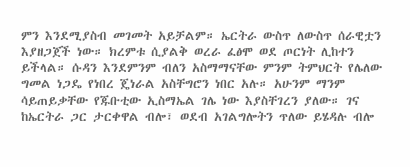ምን እንደሚያስብ መገመት አይቻልም። ኤርትራ ውስጥ ለውስጥ ሰራዊቷን እያዘጋጀች ነው። ክረምቱ ሲያልቅ ወረራ ፈፅሞ ወደ ጦርነት ሊከተን ይችላል። ሱዳን እንደምንም ብለን አስማማናቸው ምንም ትምህርት የሌለው ግመል ነጋዴ የነበረ ጄነራል አስቸግሮን ነበር አሉ። አሁንም ማንም ሳይጠይቃቸው የጁቡቲው ኢስማኤል ገሌ ነው እያስቸገረን ያለው። ገና ከኤርትራ ጋር ታርቀዋል ብሎ፣ ወደብ አገልግሎትን ጥለው ይሄዳሉ ብሎ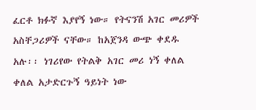ፈርቶ ክፉኛ እያየኝ ነው። የትናንሽ አገር መሪዎች አስቸጋሪዎች ናቸው። ከአጀንዳ ውጭ ቀደዱ አሉ፡፡ ነገሪየው የትልቅ አገር መሪ ነኝ ቀለል ቀለል አታድርጉኝ ዓይነት ነው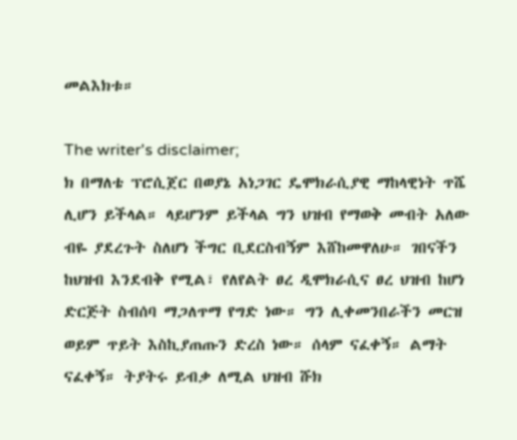መልእክቱ።

The writer's disclaimer;
ክ በማለቴ ፕሮሲጀር በወያኔ አነጋገር ዴሞክራሲያዊ ማከላዊነት ጥሼ ሊሆን ይችላል። ላይሆንም ይችላል ግን ህዝብ የማወቅ መብት አለው ብዬ ያደረጉት ስለሆነ ችግር ቢደርስብኝም እሸከመዋለሁ። ገበናችን ከህዝብ እንደብቅ የሚል፣ የለየልት ፀረ ዲሞክራሲና ፀረ ህዝብ ከሆነ ድርጅት ስብሰባ ማጋለጥማ የግድ ነው። ግን ሊቀመንበራችን መርዝ ወይም ጥይት እስኪያጠጡን ድረስ ነው። ሰላም ናፈቀኝ። ልማት ናፈቀኝ። ትያትሩ ይብቃ ለሚል ህዝብ ሹክ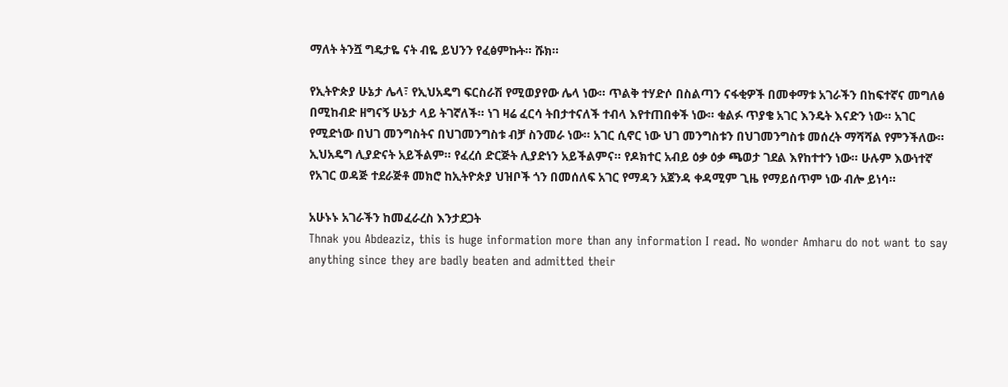ማለት ትንሿ ግዴታዬ ናት ብዬ ይህንን የፈፅምኩት። ሹክ።

የኢትዮጵያ ሁኔታ ሌላ፣ የኢህአዴግ ፍርስራሽ የሚወያየው ሌላ ነው። ጥልቅ ተሃድሶ በስልጣን ናፋቂዎች በመቀማቱ አገራችን በከፍተኛና መግለፅ በሚከብድ ዘግናኝ ሁኔታ ላይ ትገኛለች። ነገ ዛሬ ፈርሳ ትበታተናለች ተብላ እየተጠበቀች ነው። ቁልፉ ጥያቄ አገር እንዴት እናድን ነው። አገር የሚድነው በህገ መንግስትና በህገመንግስቱ ብቻ ስንመራ ነው። አገር ሲኖር ነው ህገ መንግስቱን በህገመንግስቱ መሰረት ማሻሻል የምንችለው። ኢህአዴግ ሊያድናት አይችልም። የፈረሰ ድርጅት ሊያድነን አይችልምና። የዶክተር አብይ ዕቃ ዕቃ ጫወታ ገደል እየከተተን ነው። ሁሉም እውነተኛ የአገር ወዳጅ ተደራጅቶ መክሮ ከኢትዮጵያ ህዝቦች ጎን በመሰለፍ አገር የማዳን አጀንዳ ቀዳሚም ጊዜ የማይሰጥም ነው ብሎ ይነሳ።

አሁኑኑ አገራችን ከመፈራረስ እንታደጋት
Thnak you Abdeaziz, this is huge information more than any information I read. No wonder Amharu do not want to say anything since they are badly beaten and admitted their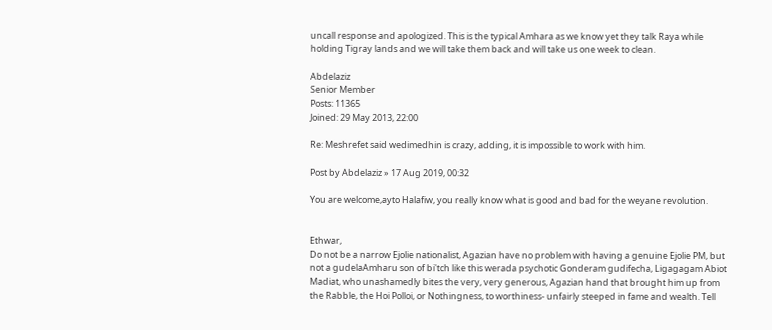uncall response and apologized. This is the typical Amhara as we know yet they talk Raya while holding Tigray lands and we will take them back and will take us one week to clean.

Abdelaziz
Senior Member
Posts: 11365
Joined: 29 May 2013, 22:00

Re: Meshrefet said wedimedhin is crazy, adding, it is impossible to work with him.

Post by Abdelaziz » 17 Aug 2019, 00:32

You are welcome,ayto Halafiw, you really know what is good and bad for the weyane revolution.


Ethwar,
Do not be a narrow Ejolie nationalist, Agazian have no problem with having a genuine Ejolie PM, but not a gudelaAmharu son of bi'tch like this werada psychotic Gonderam gudifecha, Ligagagam Abiot Madiat, who unashamedly bites the very, very generous, Agazian hand that brought him up from the Rabble, the Hoi Polloi, or Nothingness, to worthiness- unfairly steeped in fame and wealth. Tell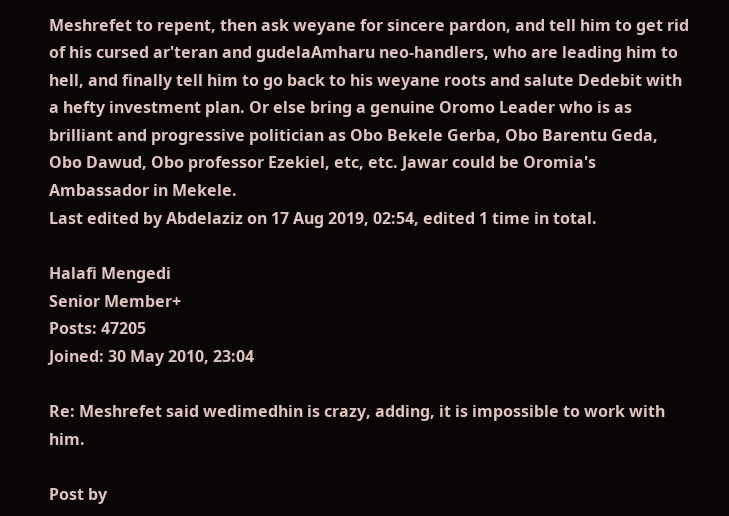Meshrefet to repent, then ask weyane for sincere pardon, and tell him to get rid of his cursed ar'teran and gudelaAmharu neo-handlers, who are leading him to hell, and finally tell him to go back to his weyane roots and salute Dedebit with a hefty investment plan. Or else bring a genuine Oromo Leader who is as brilliant and progressive politician as Obo Bekele Gerba, Obo Barentu Geda, Obo Dawud, Obo professor Ezekiel, etc, etc. Jawar could be Oromia's Ambassador in Mekele.
Last edited by Abdelaziz on 17 Aug 2019, 02:54, edited 1 time in total.

Halafi Mengedi
Senior Member+
Posts: 47205
Joined: 30 May 2010, 23:04

Re: Meshrefet said wedimedhin is crazy, adding, it is impossible to work with him.

Post by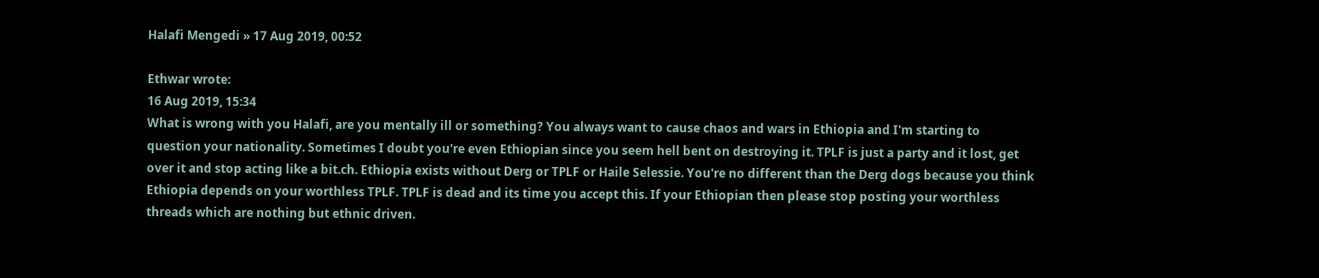Halafi Mengedi » 17 Aug 2019, 00:52

Ethwar wrote:
16 Aug 2019, 15:34
What is wrong with you Halafi, are you mentally ill or something? You always want to cause chaos and wars in Ethiopia and I'm starting to question your nationality. Sometimes I doubt you're even Ethiopian since you seem hell bent on destroying it. TPLF is just a party and it lost, get over it and stop acting like a bit.ch. Ethiopia exists without Derg or TPLF or Haile Selessie. You're no different than the Derg dogs because you think Ethiopia depends on your worthless TPLF. TPLF is dead and its time you accept this. If your Ethiopian then please stop posting your worthless threads which are nothing but ethnic driven.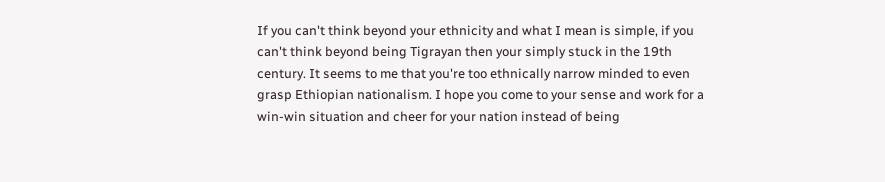If you can't think beyond your ethnicity and what I mean is simple, if you can't think beyond being Tigrayan then your simply stuck in the 19th century. It seems to me that you're too ethnically narrow minded to even grasp Ethiopian nationalism. I hope you come to your sense and work for a win-win situation and cheer for your nation instead of being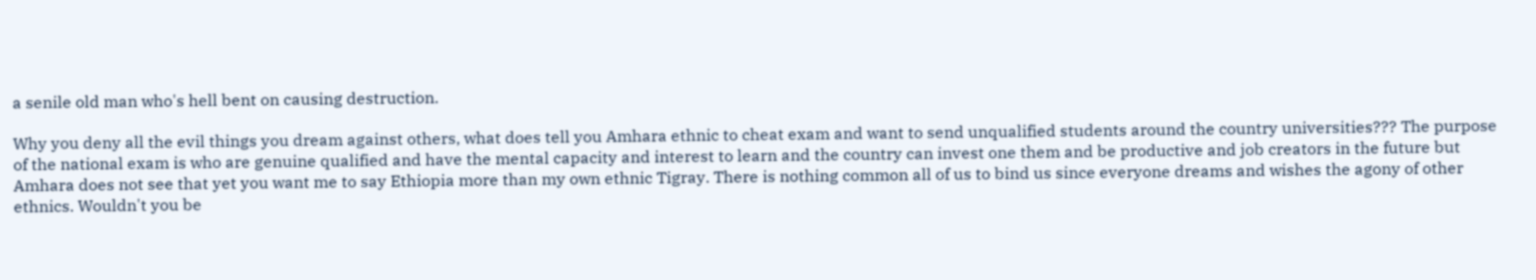a senile old man who's hell bent on causing destruction.

Why you deny all the evil things you dream against others, what does tell you Amhara ethnic to cheat exam and want to send unqualified students around the country universities??? The purpose of the national exam is who are genuine qualified and have the mental capacity and interest to learn and the country can invest one them and be productive and job creators in the future but Amhara does not see that yet you want me to say Ethiopia more than my own ethnic Tigray. There is nothing common all of us to bind us since everyone dreams and wishes the agony of other ethnics. Wouldn't you be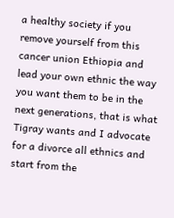a healthy society if you remove yourself from this cancer union Ethiopia and lead your own ethnic the way you want them to be in the next generations, that is what Tigray wants and I advocate for a divorce all ethnics and start from the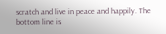scratch and live in peace and happily. The bottom line is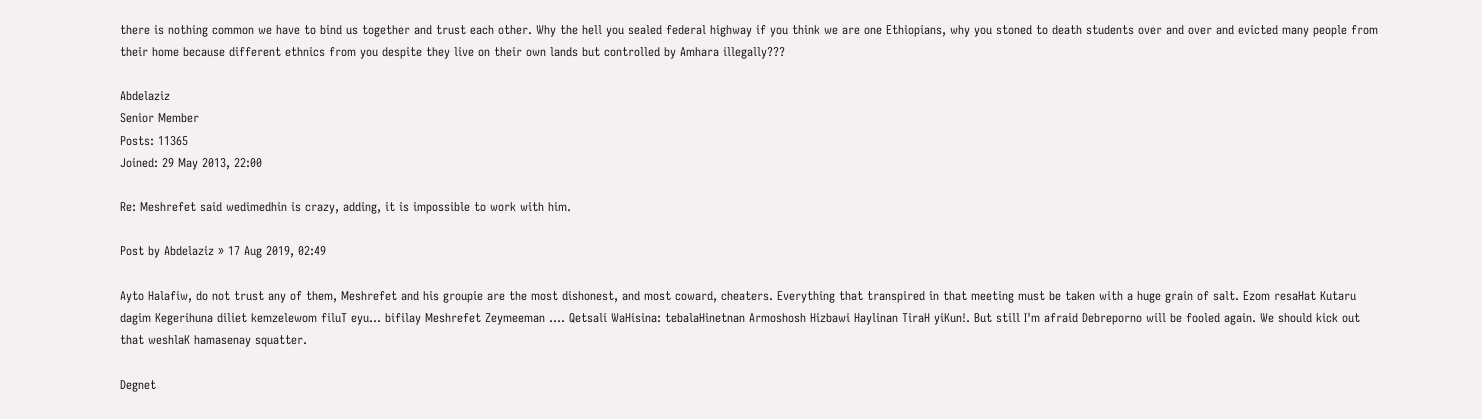there is nothing common we have to bind us together and trust each other. Why the hell you sealed federal highway if you think we are one Ethiopians, why you stoned to death students over and over and evicted many people from their home because different ethnics from you despite they live on their own lands but controlled by Amhara illegally???

Abdelaziz
Senior Member
Posts: 11365
Joined: 29 May 2013, 22:00

Re: Meshrefet said wedimedhin is crazy, adding, it is impossible to work with him.

Post by Abdelaziz » 17 Aug 2019, 02:49

Ayto Halafiw, do not trust any of them, Meshrefet and his groupie are the most dishonest, and most coward, cheaters. Everything that transpired in that meeting must be taken with a huge grain of salt. Ezom resaHat Kutaru dagim Kegerihuna diliet kemzelewom filuT eyu... bifilay Meshrefet Zeymeeman .... Qetsali WaHisina: tebalaHinetnan Armoshosh Hizbawi Haylinan TiraH yiKun!. But still I'm afraid Debreporno will be fooled again. We should kick out that weshlaK hamasenay squatter.

Degnet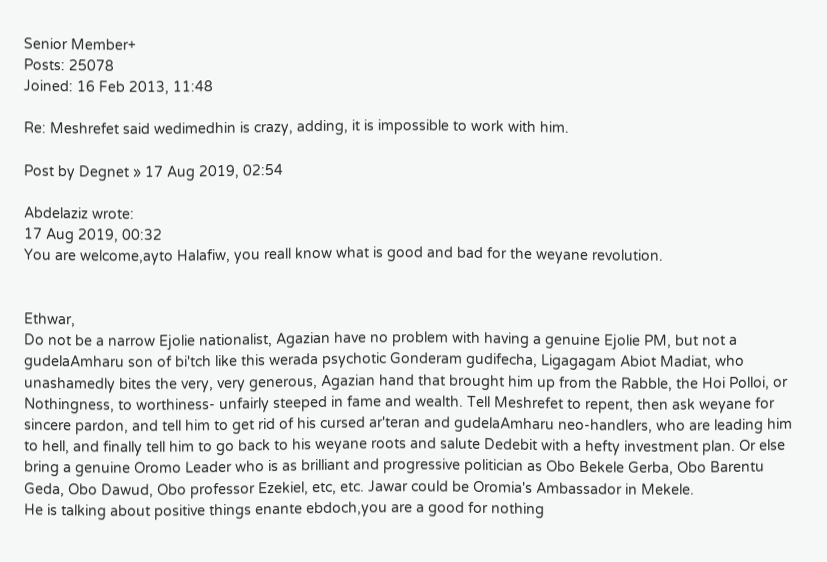Senior Member+
Posts: 25078
Joined: 16 Feb 2013, 11:48

Re: Meshrefet said wedimedhin is crazy, adding, it is impossible to work with him.

Post by Degnet » 17 Aug 2019, 02:54

Abdelaziz wrote:
17 Aug 2019, 00:32
You are welcome,ayto Halafiw, you reall know what is good and bad for the weyane revolution.


Ethwar,
Do not be a narrow Ejolie nationalist, Agazian have no problem with having a genuine Ejolie PM, but not a gudelaAmharu son of bi'tch like this werada psychotic Gonderam gudifecha, Ligagagam Abiot Madiat, who unashamedly bites the very, very generous, Agazian hand that brought him up from the Rabble, the Hoi Polloi, or Nothingness, to worthiness- unfairly steeped in fame and wealth. Tell Meshrefet to repent, then ask weyane for sincere pardon, and tell him to get rid of his cursed ar'teran and gudelaAmharu neo-handlers, who are leading him to hell, and finally tell him to go back to his weyane roots and salute Dedebit with a hefty investment plan. Or else bring a genuine Oromo Leader who is as brilliant and progressive politician as Obo Bekele Gerba, Obo Barentu Geda, Obo Dawud, Obo professor Ezekiel, etc, etc. Jawar could be Oromia's Ambassador in Mekele.
He is talking about positive things enante ebdoch,you are a good for nothing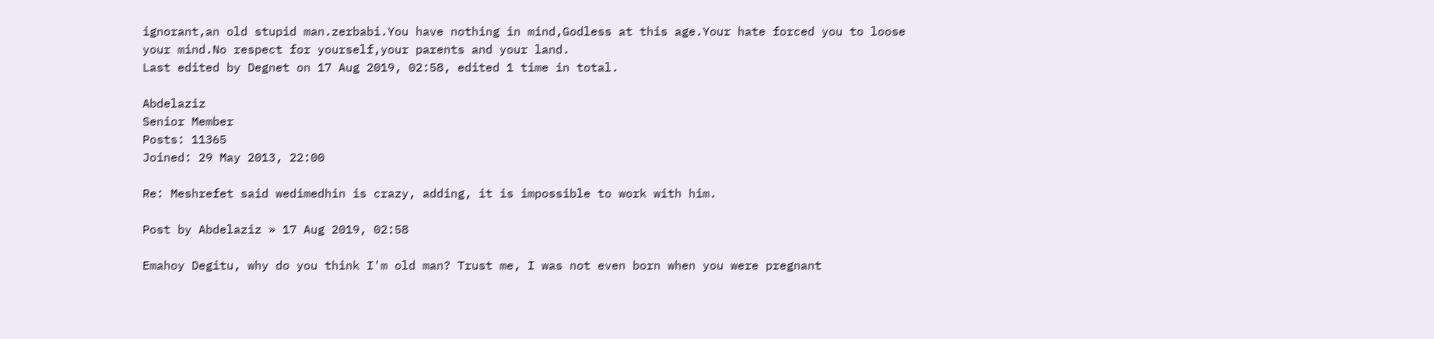ignorant,an old stupid man.zerbabi.You have nothing in mind,Godless at this age.Your hate forced you to loose your mind.No respect for yourself,your parents and your land.
Last edited by Degnet on 17 Aug 2019, 02:58, edited 1 time in total.

Abdelaziz
Senior Member
Posts: 11365
Joined: 29 May 2013, 22:00

Re: Meshrefet said wedimedhin is crazy, adding, it is impossible to work with him.

Post by Abdelaziz » 17 Aug 2019, 02:58

Emahoy Degitu, why do you think I'm old man? Trust me, I was not even born when you were pregnant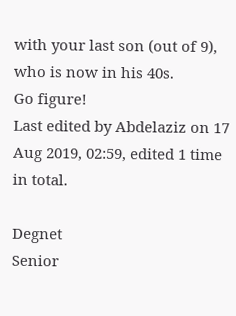with your last son (out of 9), who is now in his 40s.
Go figure!
Last edited by Abdelaziz on 17 Aug 2019, 02:59, edited 1 time in total.

Degnet
Senior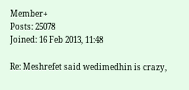Member+
Posts: 25078
Joined: 16 Feb 2013, 11:48

Re: Meshrefet said wedimedhin is crazy,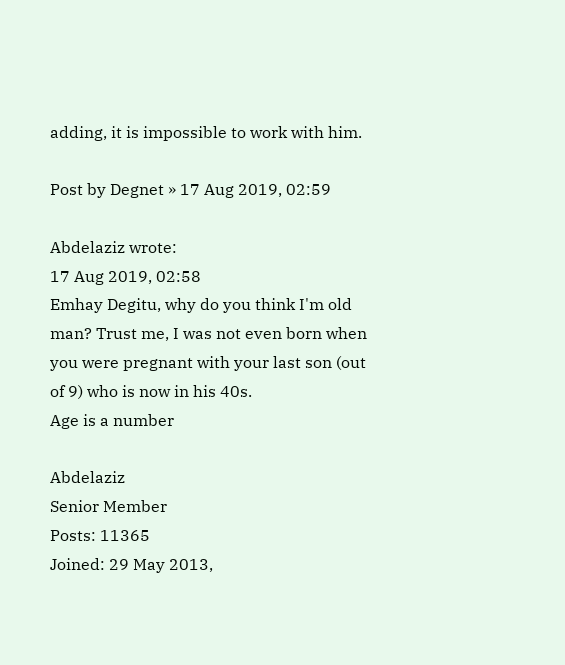adding, it is impossible to work with him.

Post by Degnet » 17 Aug 2019, 02:59

Abdelaziz wrote:
17 Aug 2019, 02:58
Emhay Degitu, why do you think I'm old man? Trust me, I was not even born when you were pregnant with your last son (out of 9) who is now in his 40s.
Age is a number

Abdelaziz
Senior Member
Posts: 11365
Joined: 29 May 2013,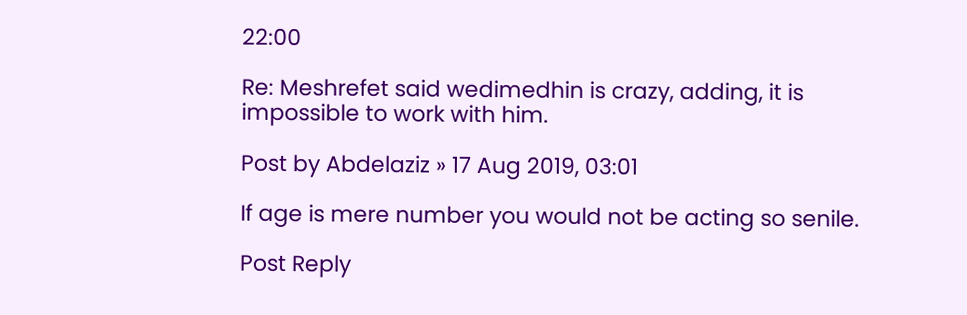22:00

Re: Meshrefet said wedimedhin is crazy, adding, it is impossible to work with him.

Post by Abdelaziz » 17 Aug 2019, 03:01

If age is mere number you would not be acting so senile.

Post Reply